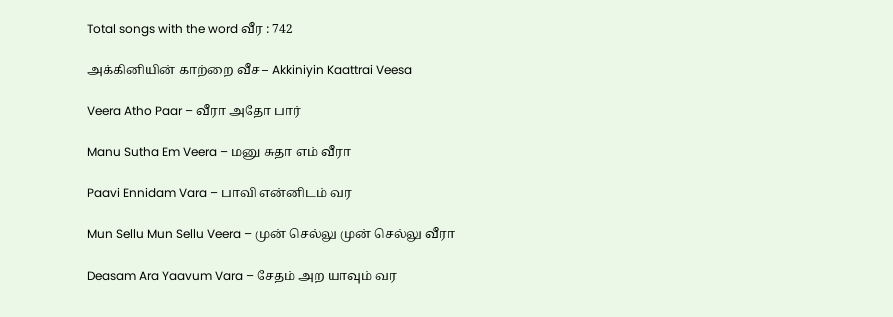Total songs with the word வீர : 742

அக்கினியின் காற்றை வீச – Akkiniyin Kaattrai Veesa

Veera Atho Paar – வீரா அதோ பார்

Manu Sutha Em Veera – மனு சுதா எம் வீரா

Paavi Ennidam Vara – பாவி என்னிடம் வர

Mun Sellu Mun Sellu Veera – முன் செல்லு முன் செல்லு வீரா

Deasam Ara Yaavum Vara – சேதம் அற யாவும் வர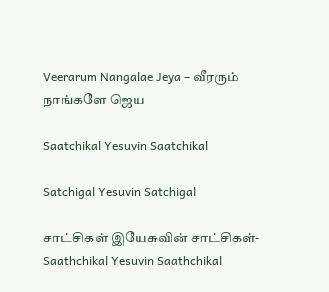Veerarum Nangalae Jeya – வீரரும் நாங்களே ஜெய

Saatchikal Yesuvin Saatchikal

Satchigal Yesuvin Satchigal

சாட்சிகள் இயேசுவின் சாட்சிகள்- Saathchikal Yesuvin Saathchikal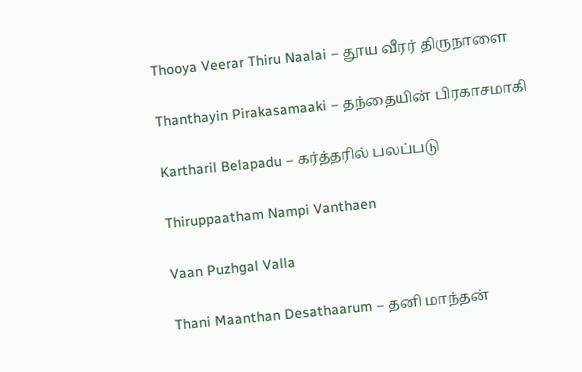Thooya Veerar Thiru Naalai – தூய வீரர் திருநாளை

Thanthayin Pirakasamaaki – தந்தையின் பிரகாசமாகி

Kartharil Belapadu – கர்த்தரில் பலப்படு

Thiruppaatham Nampi Vanthaen

Vaan Puzhgal Valla

Thani Maanthan Desathaarum – தனி மாந்தன்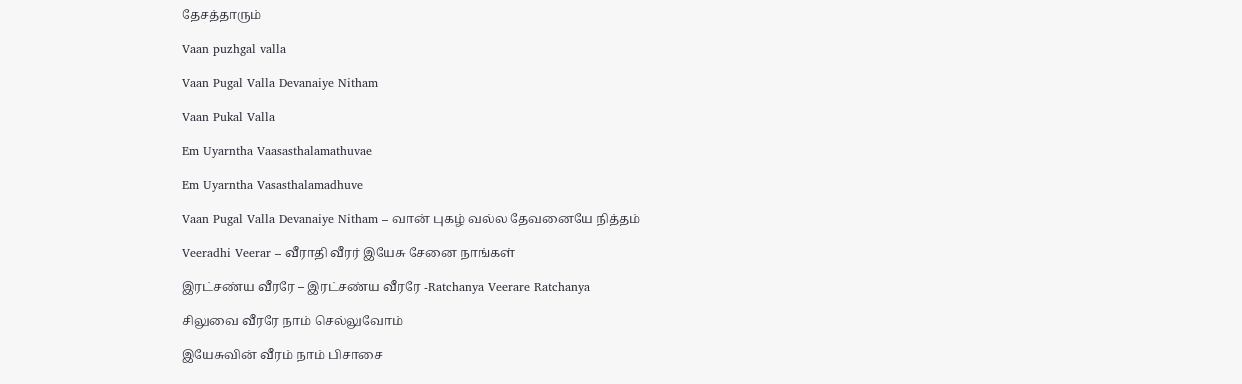தேசத்தாரும்

Vaan puzhgal valla

Vaan Pugal Valla Devanaiye Nitham

Vaan Pukal Valla

Em Uyarntha Vaasasthalamathuvae

Em Uyarntha Vasasthalamadhuve

Vaan Pugal Valla Devanaiye Nitham – வான் புகழ் வல்ல தேவனையே நித்தம்

Veeradhi Veerar – வீராதி வீரர் இயேசு சேனை நாங்கள்

இரட்சண்ய வீரரே – இரட்சண்ய வீரரே -Ratchanya Veerare Ratchanya

சிலுவை வீரரே நாம் செல்லுவோம்

இயேசுவின் வீரம் நாம் பிசாசை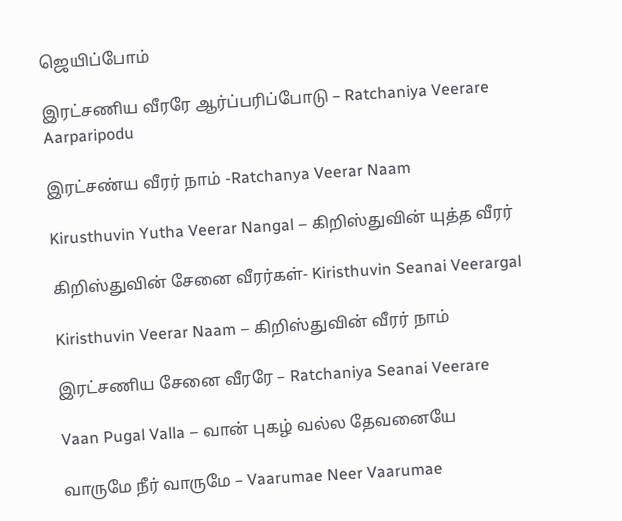ஜெயிப்போம்

இரட்சணிய வீரரே ஆர்ப்பரிப்போடு – Ratchaniya Veerare Aarparipodu

இரட்சண்ய வீரர் நாம் -Ratchanya Veerar Naam

Kirusthuvin Yutha Veerar Nangal – கிறிஸ்துவின் யுத்த வீரர்

கிறிஸ்துவின் சேனை வீரர்கள்- Kiristhuvin Seanai Veerargal

Kiristhuvin Veerar Naam – கிறிஸ்துவின் வீரர் நாம்

இரட்சணிய சேனை வீரரே – Ratchaniya Seanai Veerare

Vaan Pugal Valla – வான் புகழ் வல்ல தேவனையே

வாருமே நீர் வாருமே – Vaarumae Neer Vaarumae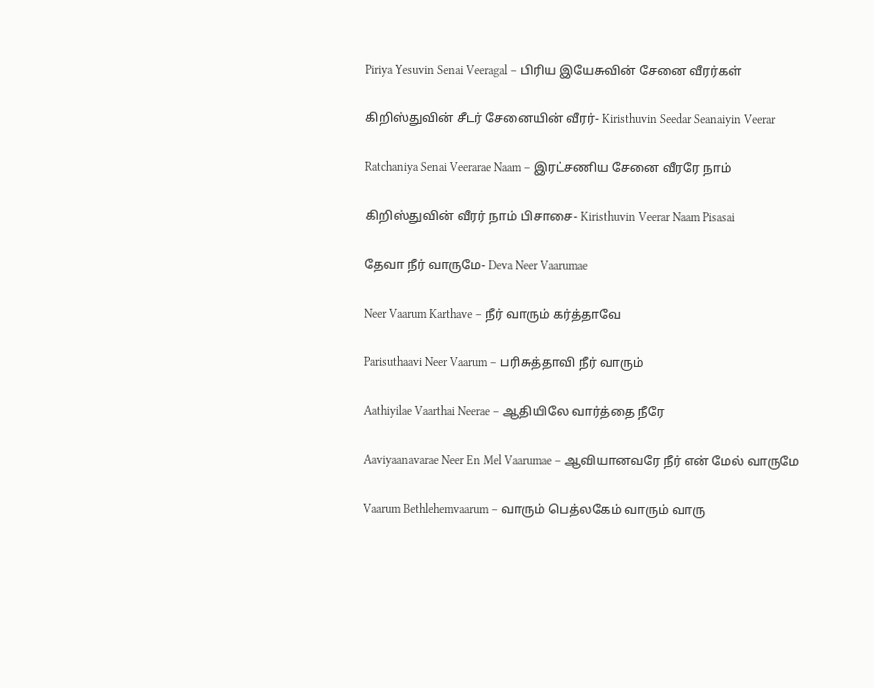Piriya Yesuvin Senai Veeragal – பிரிய இயேசுவின் சேனை வீரர்கள்

கிறிஸ்துவின் சீடர் சேனையின் வீரர்- Kiristhuvin Seedar Seanaiyin Veerar

Ratchaniya Senai Veerarae Naam – இரட்சணிய சேனை வீரரே நாம்

கிறிஸ்துவின் வீரர் நாம் பிசாசை- Kiristhuvin Veerar Naam Pisasai

தேவா நீர் வாருமே- Deva Neer Vaarumae

Neer Vaarum Karthave – நீர் வாரும் கர்த்தாவே

Parisuthaavi Neer Vaarum – பரிசுத்தாவி நீர் வாரும்

Aathiyilae Vaarthai Neerae – ஆதியிலே வார்த்தை நீரே

Aaviyaanavarae Neer En Mel Vaarumae – ஆவியானவரே நீர் என் மேல் வாருமே

Vaarum Bethlehemvaarum – வாரும் பெத்லகேம் வாரும் வாரு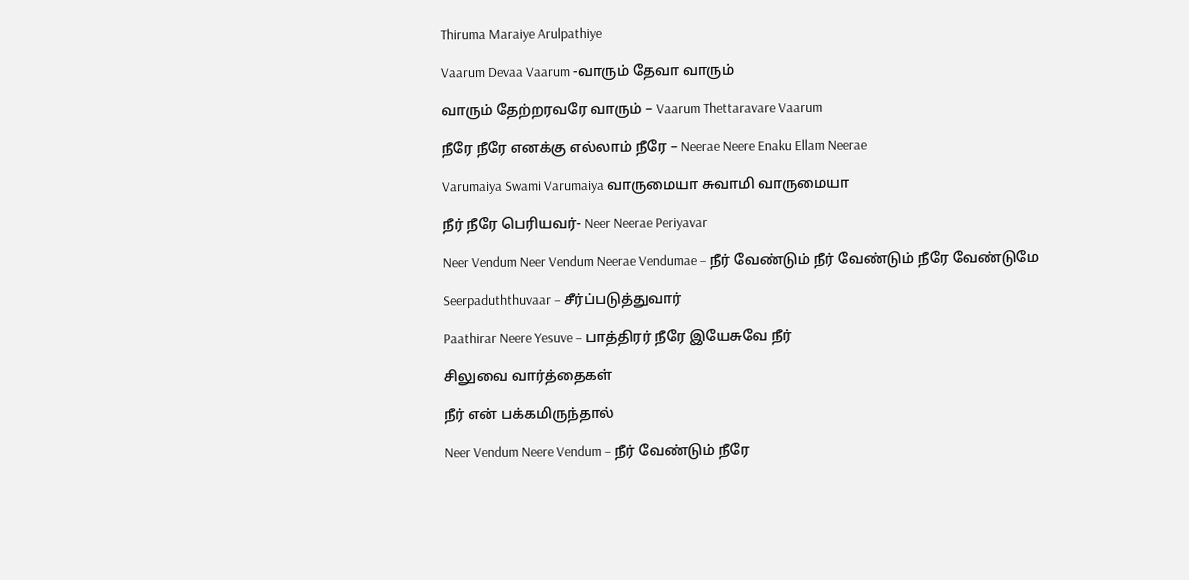Thiruma Maraiye Arulpathiye

Vaarum Devaa Vaarum -வாரும் தேவா வாரும்

வாரும் தேற்றரவரே வாரும் – Vaarum Thettaravare Vaarum

நீரே நீரே எனக்கு எல்லாம் நீரே – Neerae Neere Enaku Ellam Neerae

Varumaiya Swami Varumaiya வாருமையா சுவாமி வாருமையா

நீர் நீரே பெரியவர்- Neer Neerae Periyavar

Neer Vendum Neer Vendum Neerae Vendumae – நீர் வேண்டும் நீர் வேண்டும் நீரே வேண்டுமே

Seerpaduththuvaar – சீர்ப்படுத்துவார்

Paathirar Neere Yesuve – பாத்திரர் நீரே இயேசுவே நீர்

சிலுவை வார்த்தைகள்

நீர் என் பக்கமிருந்தால்

Neer Vendum Neere Vendum – நீர் வேண்டும் நீரே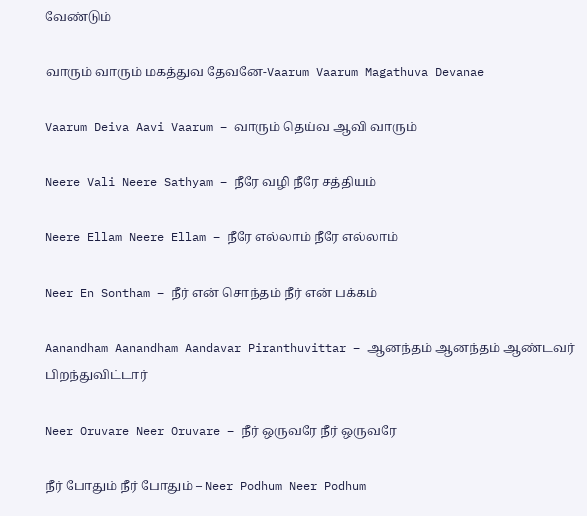வேண்டும்

வாரும் வாரும் மகத்துவ தேவனே-Vaarum Vaarum Magathuva Devanae

Vaarum Deiva Aavi Vaarum – வாரும் தெய்வ ஆவி வாரும்

Neere Vali Neere Sathyam – நீரே வழி நீரே சத்தியம்

Neere Ellam Neere Ellam – நீரே எல்லாம் நீரே எல்லாம்

Neer En Sontham – நீர் என் சொந்தம் நீர் என் பக்கம்

Aanandham Aanandham Aandavar Piranthuvittar – ஆனந்தம் ஆனந்தம் ஆண்டவர் பிறந்துவிட்டார்

Neer Oruvare Neer Oruvare – நீர் ஒருவரே நீர் ஒருவரே

நீர் போதும் நீர் போதும் – Neer Podhum Neer Podhum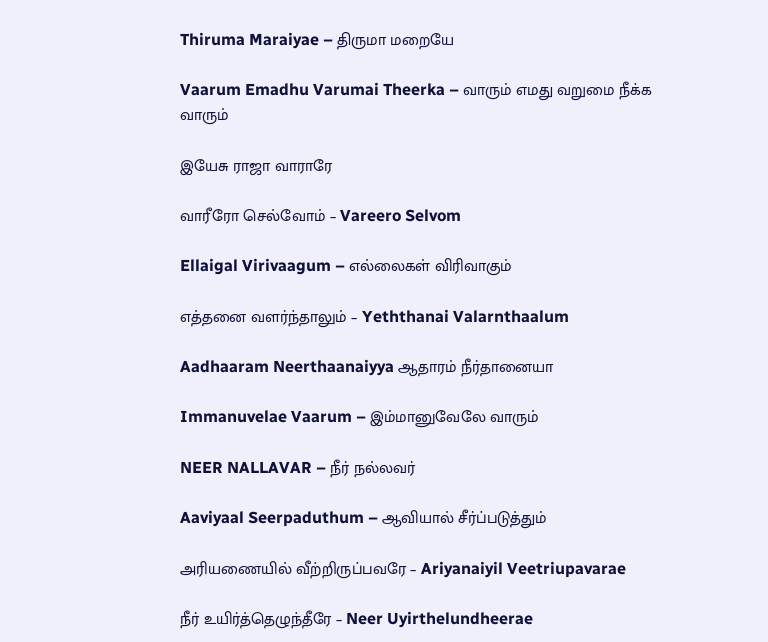Thiruma Maraiyae – திருமா மறையே

Vaarum Emadhu Varumai Theerka – வாரும் எமது வறுமை நீக்க வாரும்

இயேசு ராஜா வாராரே

வாரீரோ செல்வோம் – Vareero Selvom

Ellaigal Virivaagum – எல்லைகள் விரிவாகும்

எத்தனை வளர்ந்தாலும் – Yeththanai Valarnthaalum

Aadhaaram Neerthaanaiyya ஆதாரம் நீர்தானையா

Immanuvelae Vaarum – இம்மானுவேலே வாரும்

NEER NALLAVAR – நீர் நல்லவர்

Aaviyaal Seerpaduthum – ஆவியால் சீர்ப்படுத்தும்

அரியணையில் வீற்றிருப்பவரே – Ariyanaiyil Veetriupavarae

நீர் உயிர்த்தெழுந்தீரே – Neer Uyirthelundheerae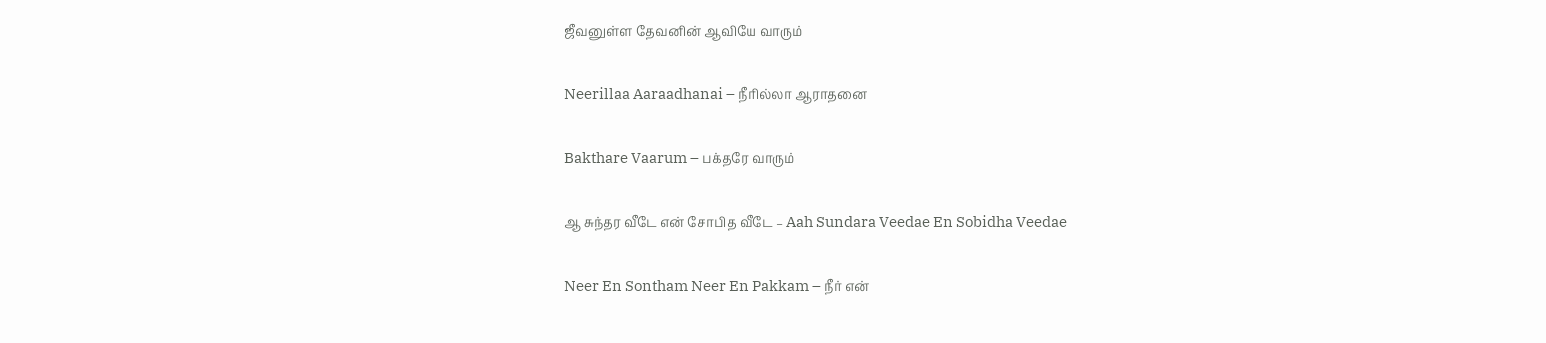ஜீவனுள்ள தேவனின் ஆவியே வாரும்

Neerillaa Aaraadhanai – நீரில்லா ஆராதனை

Bakthare Vaarum – பக்தரே வாரும்

ஆ சுந்தர வீடே என் சோபித வீடே – Aah Sundara Veedae En Sobidha Veedae

Neer En Sontham Neer En Pakkam – நீர் என்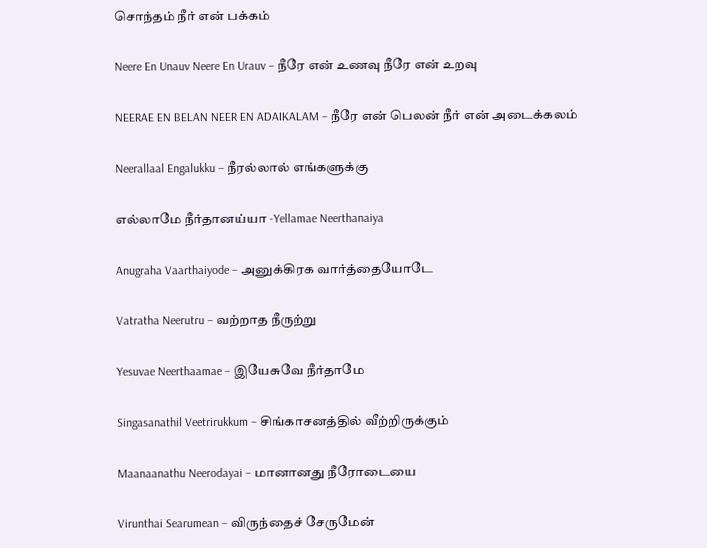சொந்தம் நீர் என் பக்கம்

Neere En Unauv Neere En Urauv – நீரே என் உணவு நீரே என் உறவு

NEERAE EN BELAN NEER EN ADAIKALAM – நீரே என் பெலன் நீர் என் அடைக்கலம்

Neerallaal Engalukku – நீரல்லால் எங்களுக்கு

எல்லாமே நீர்தானய்யா -Yellamae Neerthanaiya

Anugraha Vaarthaiyode – அனுக்கிரக வார்த்தையோடே

Vatratha Neerutru – வற்றாத நீருற்று

Yesuvae Neerthaamae – இயேசுவே நீர்தாமே

Singasanathil Veetrirukkum – சிங்காசனத்தில் வீற்றிருக்கும்

Maanaanathu Neerodayai – மானானது நீரோடையை

Virunthai Searumean – விருந்தைச் சேருமேன்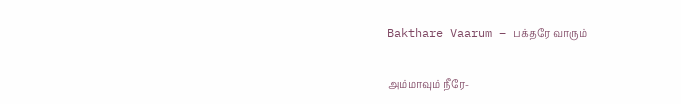Bakthare Vaarum – பக்தரே வாரும்

அம்மாவும் நீரே-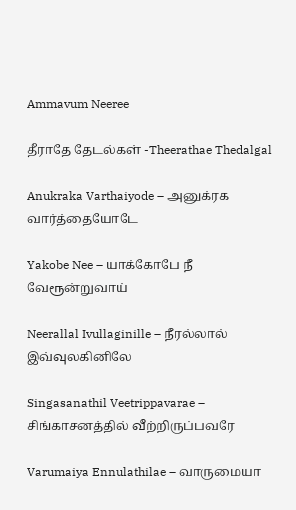Ammavum Neeree

தீராதே தேடல்கள் -Theerathae Thedalgal

Anukraka Varthaiyode – அனுக்ரக வார்த்தையோடே

Yakobe Nee – யாக்கோபே நீ வேரூன்றுவாய்

Neerallal Ivullaginille – நீரல்லால் இவ்வுலகினிலே

Singasanathil Veetrippavarae – சிங்காசனத்தில் வீற்றிருப்பவரே

Varumaiya Ennulathilae – வாருமையா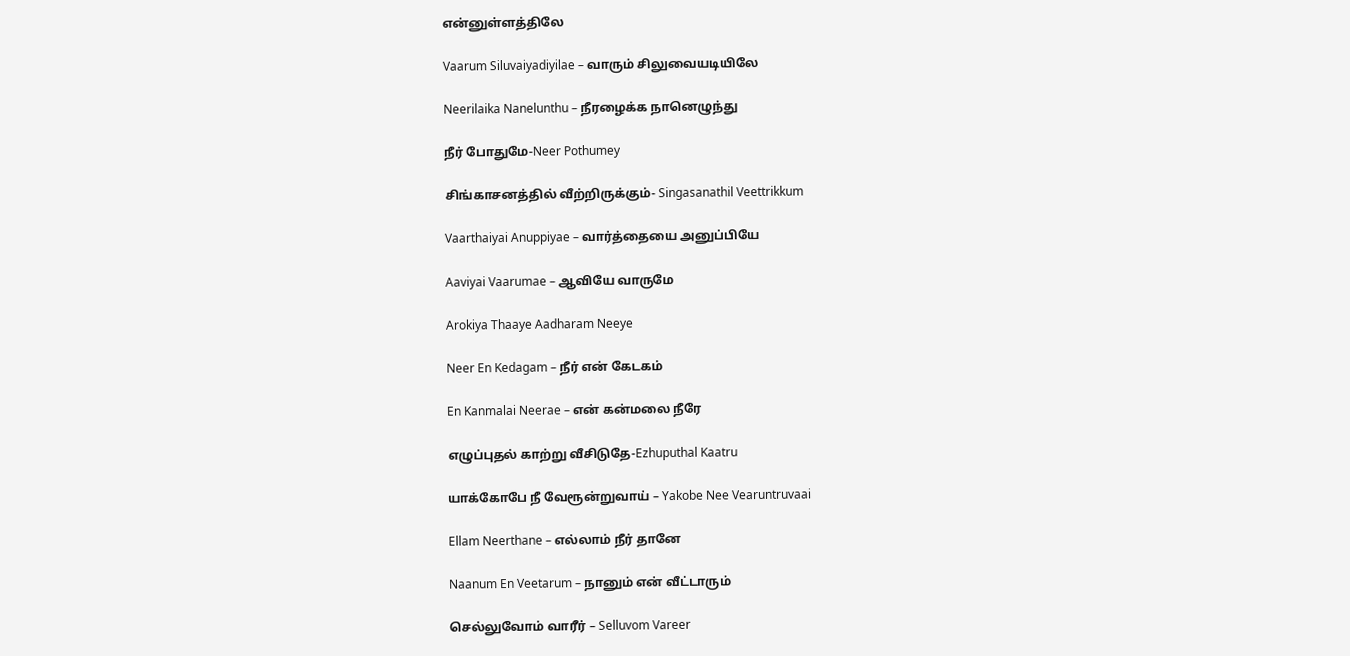என்னுள்ளத்திலே

Vaarum Siluvaiyadiyilae – வாரும் சிலுவையடியிலே

Neerilaika Nanelunthu – நீரழைக்க நானெழுந்து

நீர் போதுமே-Neer Pothumey

சிங்காசனத்தில் வீற்றிருக்கும்- Singasanathil Veettrikkum

Vaarthaiyai Anuppiyae – வார்த்தையை அனுப்பியே

Aaviyai Vaarumae – ஆவியே வாருமே

Arokiya Thaaye Aadharam Neeye

Neer En Kedagam – நீர் என் கேடகம்

En Kanmalai Neerae – என் கன்மலை நீரே

எழுப்புதல் காற்று வீசிடுதே-Ezhuputhal Kaatru

யாக்கோபே நீ வேரூன்றுவாய் – Yakobe Nee Vearuntruvaai

Ellam Neerthane – எல்லாம் நீர் தானே

Naanum En Veetarum – நானும் என் வீட்டாரும்

செல்லுவோம் வாரீர் – Selluvom Vareer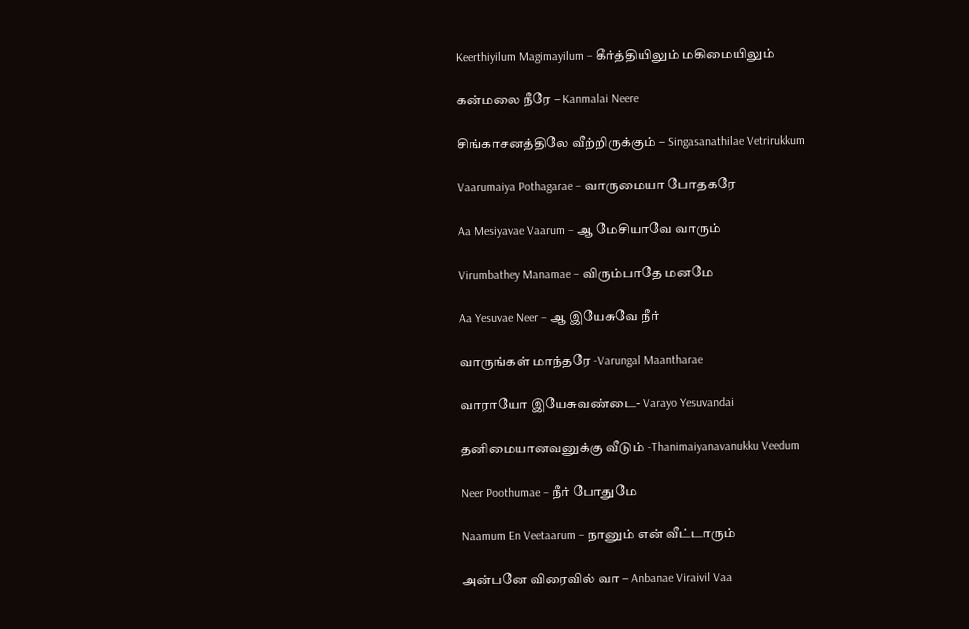Keerthiyilum Magimayilum – கீர்த்தியிலும் மகிமையிலும்

கன்மலை நீரே – Kanmalai Neere

சிங்காசனத்திலே வீற்றிருக்கும் – Singasanathilae Vetrirukkum

Vaarumaiya Pothagarae – வாருமையா போதகரே

Aa Mesiyavae Vaarum – ஆ மேசியாவே வாரும்

Virumbathey Manamae – விரும்பாதே மனமே

Aa Yesuvae Neer – ஆ இயேசுவே நீர்

வாருங்கள் மாந்தரே -Varungal Maantharae

வாராயோ இயேசுவண்டை- Varayo Yesuvandai

தனிமையானவனுக்கு வீடும் -Thanimaiyanavanukku Veedum

Neer Poothumae – நீர் போதுமே

Naamum En Veetaarum – நானும் என் வீட்டாரும்

அன்பனே விரைவில் வா – Anbanae Viraivil Vaa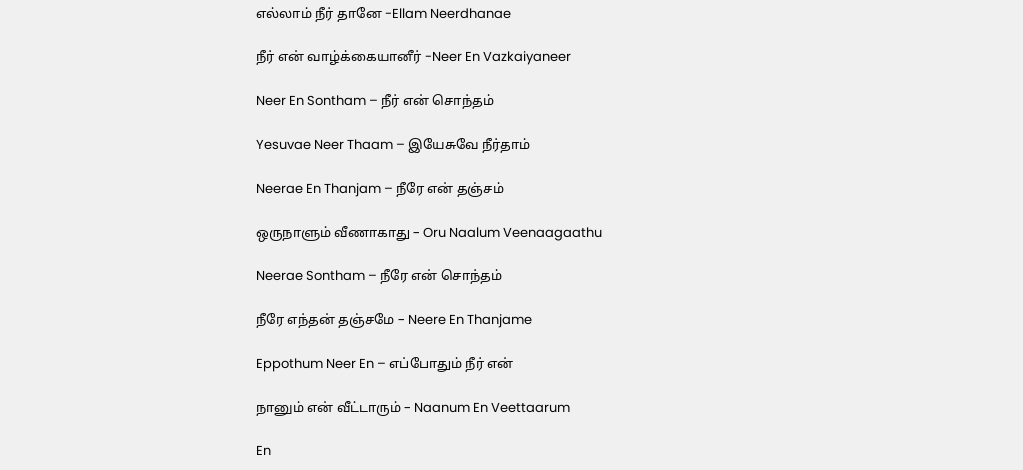எல்லாம் நீர் தானே -Ellam Neerdhanae

நீர் என் வாழ்க்கையானீர் -Neer En Vazkaiyaneer

Neer En Sontham – நீர் என் சொந்தம்

Yesuvae Neer Thaam – இயேசுவே நீர்தாம்

Neerae En Thanjam – நீரே என் தஞ்சம்

ஒருநாளும் வீணாகாது – Oru Naalum Veenaagaathu

Neerae Sontham – நீரே என் சொந்தம்

நீரே எந்தன் தஞ்சமே – Neere En Thanjame

Eppothum Neer En – எப்போதும் நீர் என்

நானும் என் வீட்டாரும் – Naanum En Veettaarum

En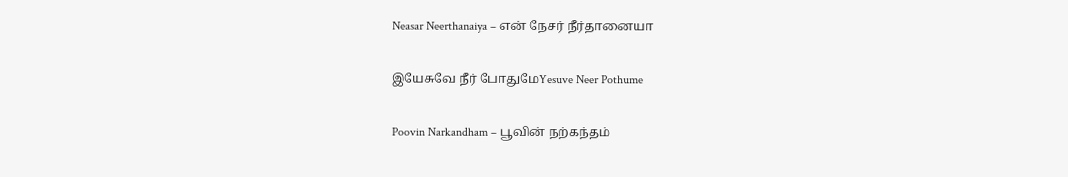Neasar Neerthanaiya – என் நேசர் நீர்தானையா

இயேசுவே நீர் போதுமேYesuve Neer Pothume

Poovin Narkandham – பூவின் நற்கந்தம்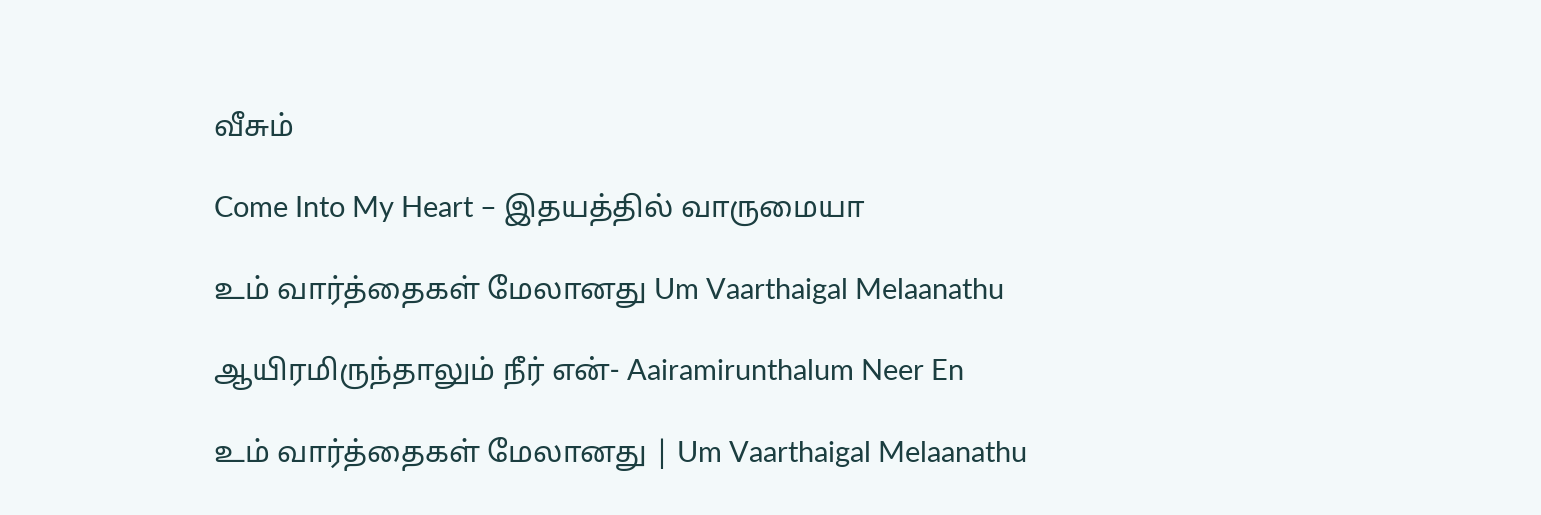வீசும்

Come Into My Heart – இதயத்தில் வாருமையா

உம் வார்த்தைகள் மேலானது Um Vaarthaigal Melaanathu

ஆயிரமிருந்தாலும் நீர் என்- Aairamirunthalum Neer En

உம் வார்த்தைகள் மேலானது | Um Vaarthaigal Melaanathu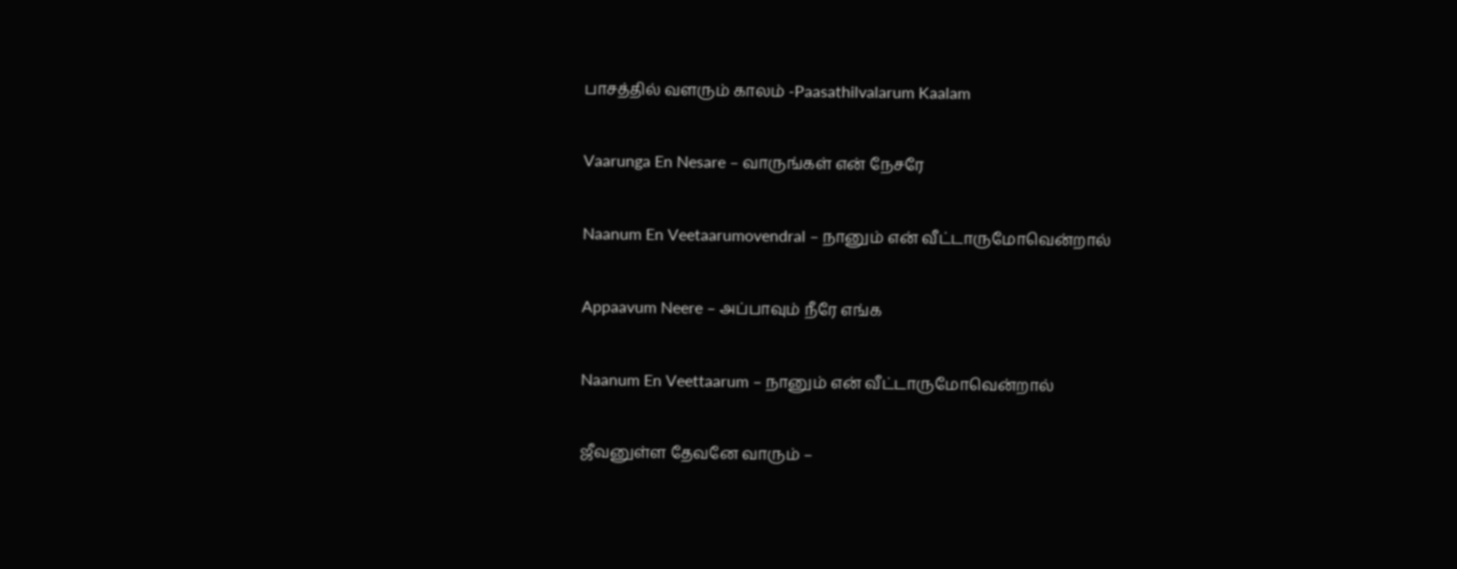பாசத்தில் வளரும் காலம் -Paasathilvalarum Kaalam

Vaarunga En Nesare – வாருங்கள் என் நேசரே

Naanum En Veetaarumovendral – நானும் என் வீட்டாருமோவென்றால்

Appaavum Neere – அப்பாவும் நீரே எங்க

Naanum En Veettaarum – நானும் என் வீட்டாருமோவென்றால்

ஜீவனுள்ள தேவனே வாரும் –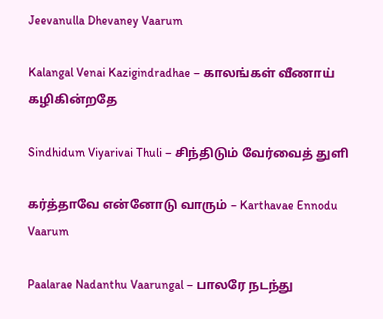Jeevanulla Dhevaney Vaarum

Kalangal Venai Kazigindradhae – காலங்கள் வீணாய் கழிகின்றதே

Sindhidum Viyarivai Thuli – சிந்திடும் வேர்வைத் துளி

கர்த்தாவே என்னோடு வாரும் – Karthavae Ennodu Vaarum

Paalarae Nadanthu Vaarungal – பாலரே நடந்து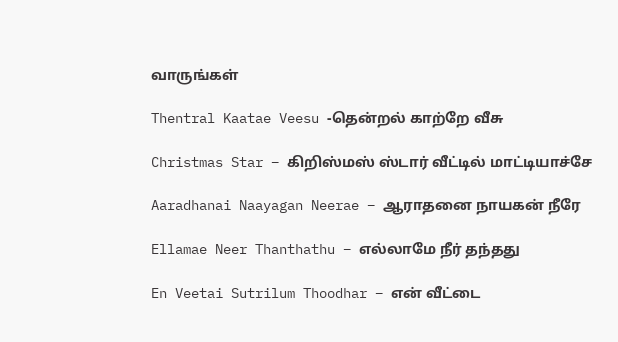வாருங்கள்

Thentral Kaatae Veesu -தென்றல் காற்றே வீசு

Christmas Star – கிறிஸ்மஸ் ஸ்டார் வீட்டில் மாட்டியாச்சே

Aaradhanai Naayagan Neerae – ஆராதனை நாயகன் நீரே

Ellamae Neer Thanthathu – எல்லாமே நீர் தந்தது

En Veetai Sutrilum Thoodhar – என் வீட்டை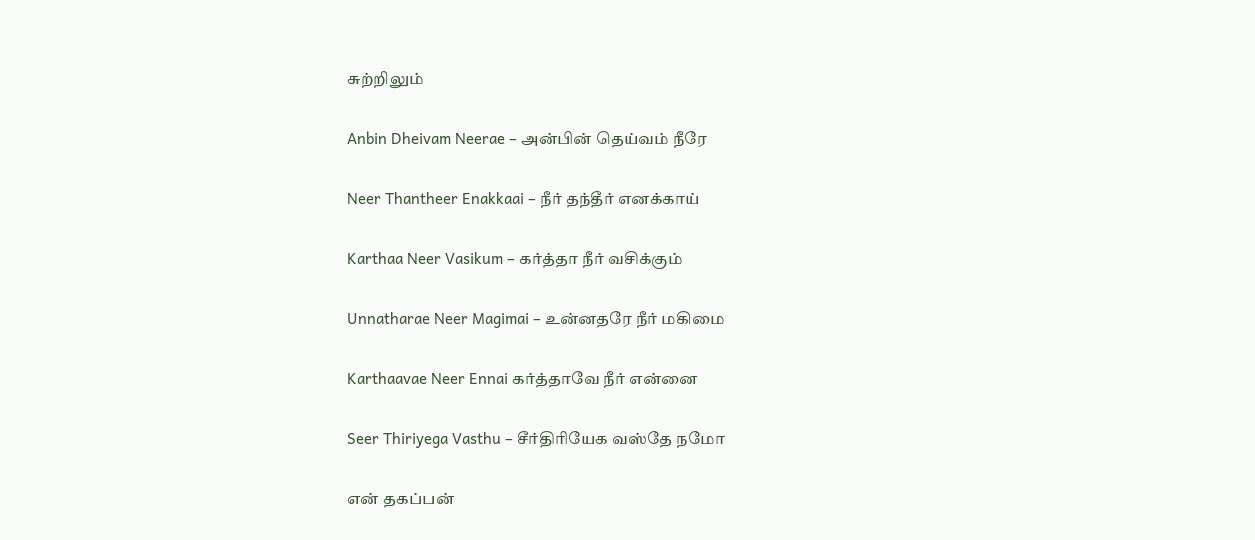சுற்றிலும்

Anbin Dheivam Neerae – அன்பின் தெய்வம் நீரே

Neer Thantheer Enakkaai – நீர் தந்தீர் எனக்காய்

Karthaa Neer Vasikum – கர்த்தா நீர் வசிக்கும்

Unnatharae Neer Magimai – உன்னதரே நீர் மகிமை

Karthaavae Neer Ennai கர்த்தாவே நீர் என்னை

Seer Thiriyega Vasthu – சீர்திரியேக வஸ்தே நமோ

என் தகப்பன்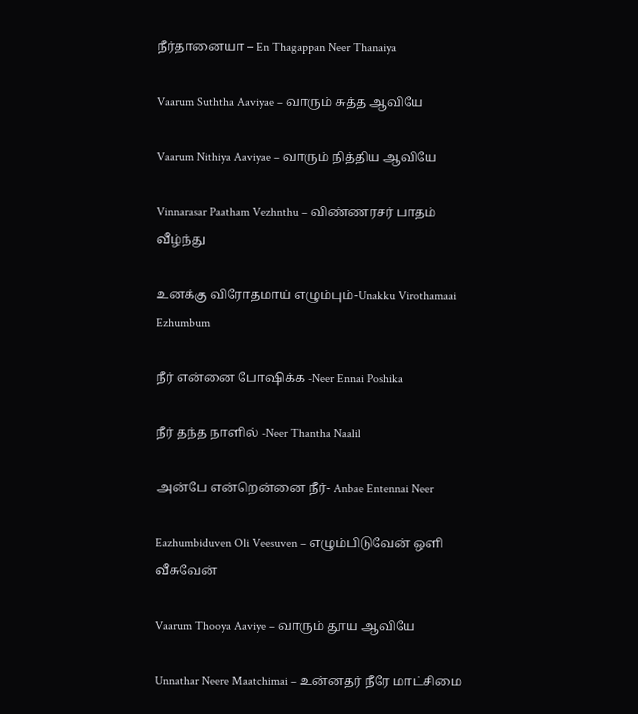நீர்தானையா – En Thagappan Neer Thanaiya

Vaarum Suththa Aaviyae – வாரும் சுத்த ஆவியே

Vaarum Nithiya Aaviyae – வாரும் நித்திய ஆவியே

Vinnarasar Paatham Vezhnthu – விண்ணரசர் பாதம் வீழ்ந்து

உனக்கு விரோதமாய் எழும்பும்-Unakku Virothamaai Ezhumbum

நீர் என்னை போஷிக்க -Neer Ennai Poshika

நீர் தந்த நாளில் -Neer Thantha Naalil

அன்பே என்றென்னை நீர்- Anbae Entennai Neer

Eazhumbiduven Oli Veesuven – எழும்பிடுவேன் ஒளி வீசுவேன்

Vaarum Thooya Aaviye – வாரும் தூய ஆவியே

Unnathar Neere Maatchimai – உன்னதர் நீரே மாட்சிமை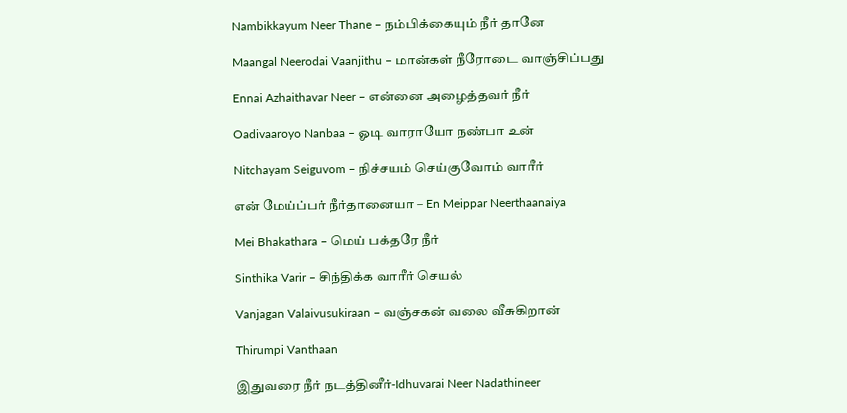Nambikkayum Neer Thane – நம்பிக்கையும் நீர் தானே

Maangal Neerodai Vaanjithu – மான்கள் நீரோடை வாஞ்சிப்பது

Ennai Azhaithavar Neer – என்னை அழைத்தவர் நீர்

Oadivaaroyo Nanbaa – ஓடி வாராயோ நண்பா உன்

Nitchayam Seiguvom – நிச்சயம் செய்குவோம் வாரீர்

என் மேய்ப்பர் நீர்தானையா – En Meippar Neerthaanaiya

Mei Bhakathara – மெய் பக்தரே நீர்

Sinthika Varir – சிந்திக்க வாரீர் செயல்

Vanjagan Valaivusukiraan – வஞ்சகன் வலை வீசுகிறான்

Thirumpi Vanthaan

இதுவரை நீர் நடத்தினீர்-Idhuvarai Neer Nadathineer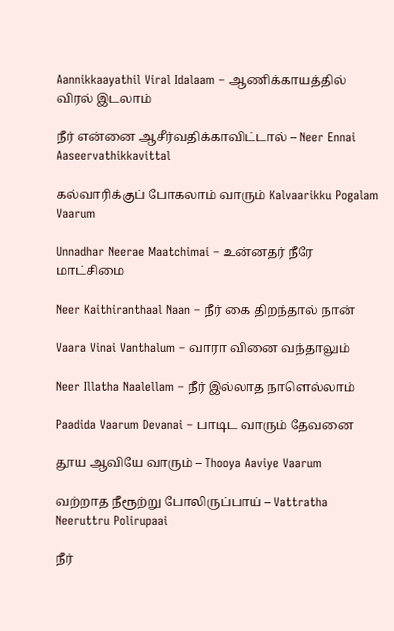Aannikkaayathil Viral Idalaam – ஆணிக்காயத்தில் விரல் இடலாம்

நீர் என்னை ஆசீர்வதிக்காவிட்டால் – Neer Ennai Aaseervathikkavittal

கல்வாரிக்குப் போகலாம் வாரும் Kalvaarikku Pogalam Vaarum

Unnadhar Neerae Maatchimai – உன்னதர் நீரே மாட்சிமை

Neer Kaithiranthaal Naan – நீர் கை திறந்தால் நான்

Vaara Vinai Vanthalum – வாரா வினை வந்தாலும்

Neer Illatha Naalellam – நீர் இல்லாத நாளெல்லாம்

Paadida Vaarum Devanai – பாடிட வாரும் தேவனை

தூய ஆவியே வாரும் – Thooya Aaviye Vaarum

வற்றாத நீரூற்று போலிருப்பாய் – Vattratha Neeruttru Polirupaai

நீர்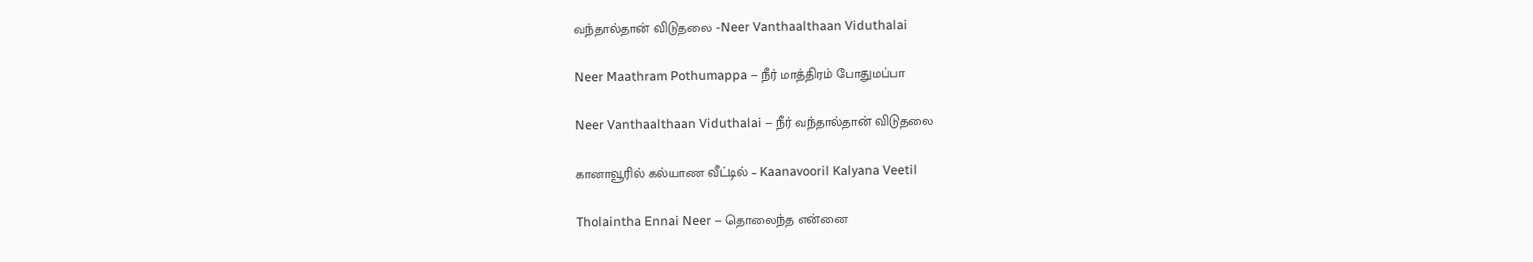வந்தால்தான் விடுதலை -Neer Vanthaalthaan Viduthalai

Neer Maathram Pothumappa – நீர் மாத்திரம் போதுமப்பா

Neer Vanthaalthaan Viduthalai – நீர் வந்தால்தான் விடுதலை

கானாவூரில் கல்யாண வீட்டில் – Kaanavooril Kalyana Veetil

Tholaintha Ennai Neer – தொலைந்த என்னை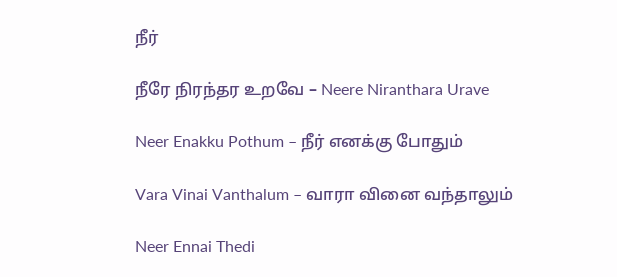நீர்

நீரே நிரந்தர உறவே – Neere Niranthara Urave

Neer Enakku Pothum – நீர் எனக்கு போதும்

Vara Vinai Vanthalum – வாரா வினை வந்தாலும்

Neer Ennai Thedi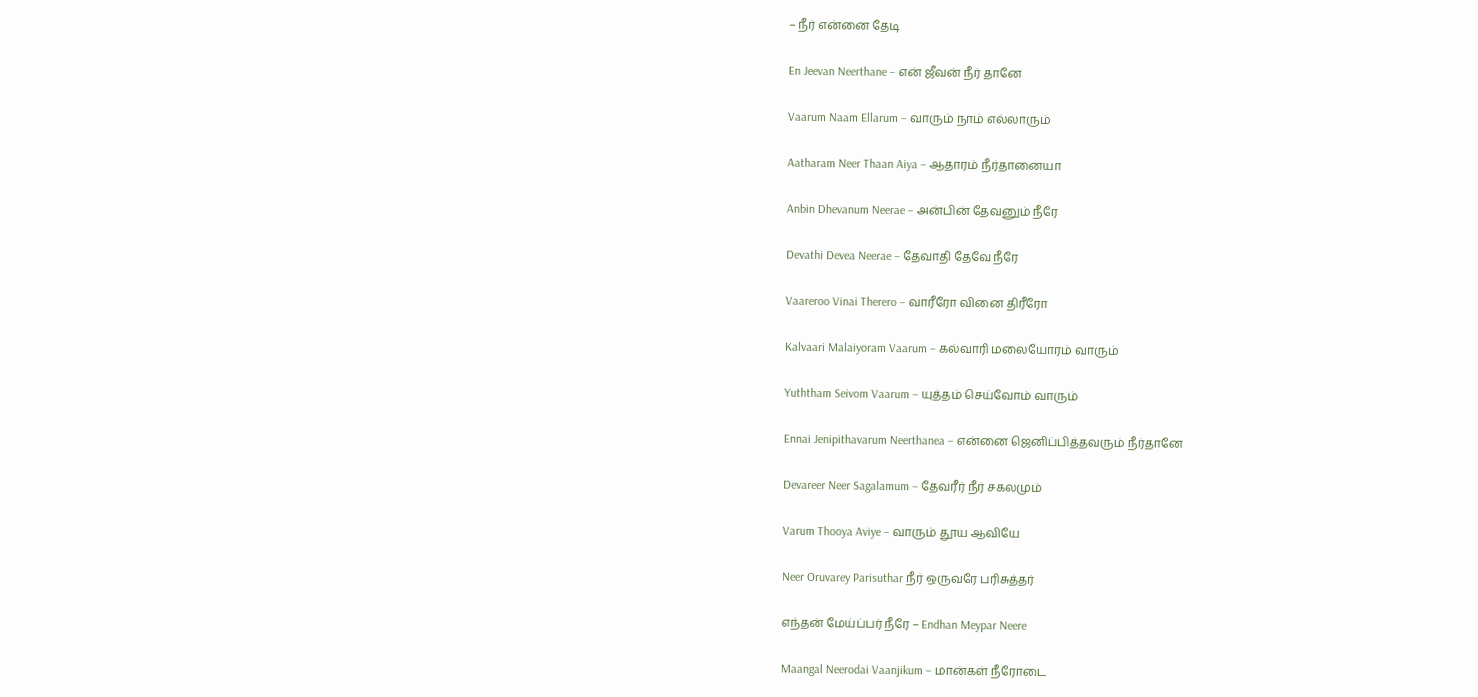– நீர் என்னை தேடி

En Jeevan Neerthane – என் ஜீவன் நீர் தானே

Vaarum Naam Ellarum – வாரும் நாம் எல்லாரும்

Aatharam Neer Thaan Aiya – ஆதாரம் நீர்தானையா

Anbin Dhevanum Neerae – அன்பின் தேவனும் நீரே

Devathi Devea Neerae – தேவாதி தேவே நீரே

Vaareroo Vinai Therero – வாரீரோ வினை திரீரோ

Kalvaari Malaiyoram Vaarum – கல்வாரி மலையோரம் வாரும்

Yuththam Seivom Vaarum – யுத்தம் செய்வோம் வாரும்

Ennai Jenipithavarum Neerthanea – என்னை ஜெனிப்பித்தவரும் நீர்தானே

Devareer Neer Sagalamum – தேவரீர் நீர் சகலமும்

Varum Thooya Aviye – வாரும் தூய ஆவியே

Neer Oruvarey Parisuthar நீர் ஒருவரே பரிசுத்தர்

எந்தன் மேய்ப்பர் நீரே – Endhan Meypar Neere

Maangal Neerodai Vaanjikum – மான்கள் நீரோடை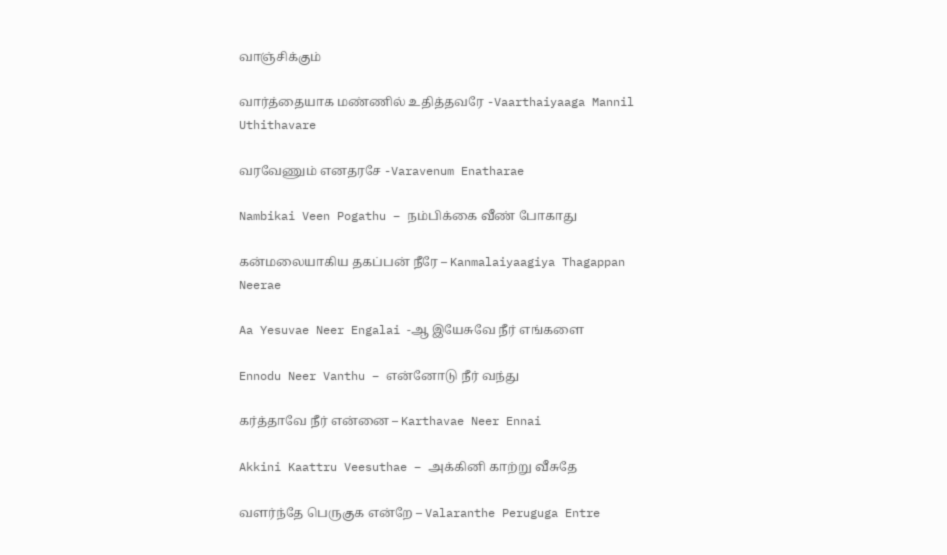வாஞ்சிக்கும்

வார்த்தையாக மண்ணில் உதித்தவரே -Vaarthaiyaaga Mannil Uthithavare

வரவேணும் எனதரசே -Varavenum Enatharae

Nambikai Veen Pogathu – நம்பிக்கை வீண் போகாது

கன்மலையாகிய தகப்பன் நீரே – Kanmalaiyaagiya Thagappan Neerae

Aa Yesuvae Neer Engalai -ஆ இயேசுவே நீர் எங்களை

Ennodu Neer Vanthu – என்னோடு நீர் வந்து

கர்த்தாவே நீர் என்னை – Karthavae Neer Ennai

Akkini Kaattru Veesuthae – அக்கினி காற்று வீசுதே

வளர்ந்தே பெருகுக என்றே – Valaranthe Peruguga Entre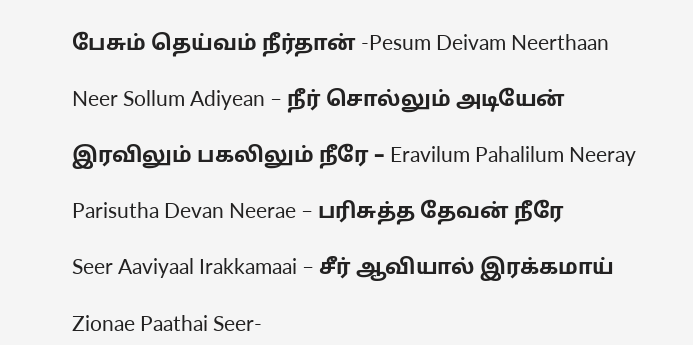பேசும் தெய்வம் நீர்தான் -Pesum Deivam Neerthaan

Neer Sollum Adiyean – நீர் சொல்லும் அடியேன்

இரவிலும் பகலிலும் நீரே – Eravilum Pahalilum Neeray

Parisutha Devan Neerae – பரிசுத்த தேவன் நீரே

Seer Aaviyaal Irakkamaai – சீர் ஆவியால் இரக்கமாய்

Zionae Paathai Seer-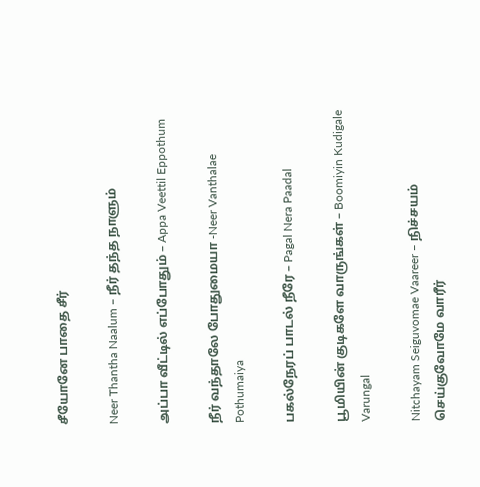சீயோனே பாதை சீர்

Neer Thantha Naalum – நீர் தந்த நாளும்

அப்பா வீட்டில் எப்போதும் – Appa Veettil Eppothum

நீர் வந்தாலே போதுமையா -Neer Vanthalae Pothumaiya

பகல்நேரப் பாடல் நீரே – Pagal Nera Paadal

பூமியின் குடிகளே வாருங்கள் – Boomiyin Kudigale Varungal

Nitchayam Seiguvomae Vaareer – நிச்சயம் செய்குவோமே வாரீர்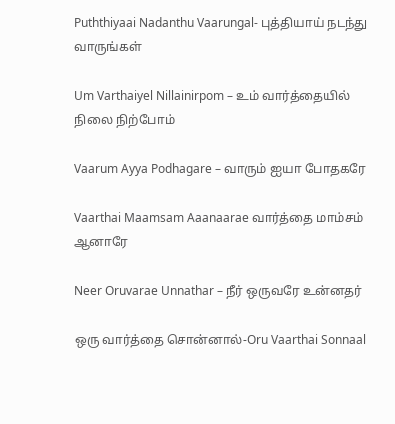Puththiyaai Nadanthu Vaarungal- புத்தியாய் நடந்து வாருங்கள்

Um Varthaiyel Nillainirpom – உம் வார்த்தையில் நிலை நிற்போம்

Vaarum Ayya Podhagare – வாரும் ஐயா போதகரே

Vaarthai Maamsam Aaanaarae வார்த்தை மாம்சம் ஆனாரே

Neer Oruvarae Unnathar – நீர் ஒருவரே உன்னதர்

ஒரு வார்த்தை சொன்னால்-Oru Vaarthai Sonnaal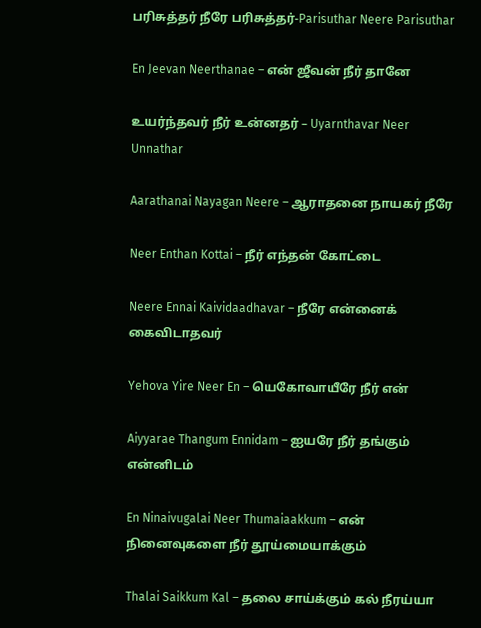பரிசுத்தர் நீரே பரிசுத்தர்-Parisuthar Neere Parisuthar

En Jeevan Neerthanae – என் ஜீவன் நீர் தானே

உயர்ந்தவர் நீர் உன்னதர் – Uyarnthavar Neer Unnathar

Aarathanai Nayagan Neere – ஆராதனை நாயகர் நீரே

Neer Enthan Kottai – நீர் எந்தன் கோட்டை

Neere Ennai Kaividaadhavar – நீரே என்னைக் கைவிடாதவர்

Yehova Yire Neer En – யெகோவாயீரே நீர் என்

Aiyyarae Thangum Ennidam – ஐயரே நீர் தங்கும் என்னிடம்

En Ninaivugalai Neer Thumaiaakkum – என் நினைவுகளை நீர் தூய்மையாக்கும்

Thalai Saikkum Kal – தலை சாய்க்கும் கல் நீரய்யா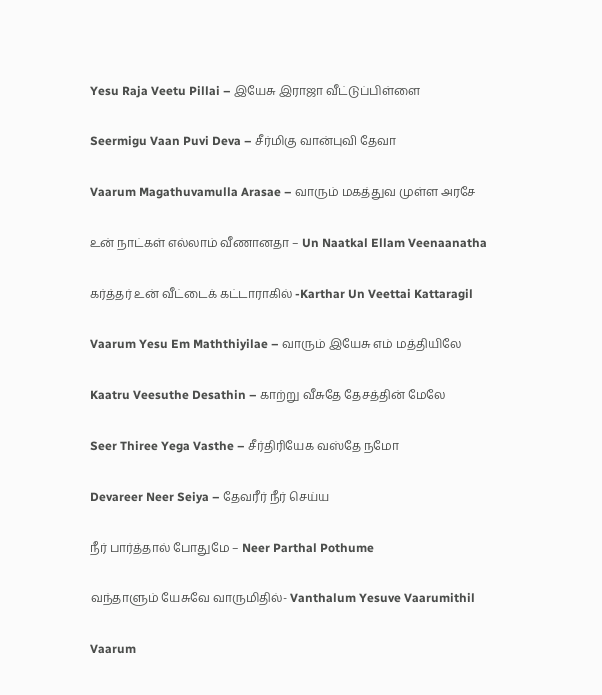Yesu Raja Veetu Pillai – இயேசு இராஜா வீட்டுப்பிள்ளை

Seermigu Vaan Puvi Deva – சீர்மிகு வான்புவி தேவா

Vaarum Magathuvamulla Arasae – வாரும் மகத்துவ முள்ள அரசே

உன் நாட்கள் எல்லாம் வீணானதா – Un Naatkal Ellam Veenaanatha

கர்த்தர் உன் வீட்டைக் கட்டாராகில் -Karthar Un Veettai Kattaragil

Vaarum Yesu Em Maththiyilae – வாரும் இயேசு எம் மத்தியிலே

Kaatru Veesuthe Desathin – காற்று வீசுதே தேசத்தின் மேலே

Seer Thiree Yega Vasthe – சீர்திரியேக வஸ்தே நமோ

Devareer Neer Seiya – தேவரீர் நீர் செய்ய

நீர் பார்த்தால் போதுமே – Neer Parthal Pothume

வந்தாளும் யேசுவே வாருமிதில்- Vanthalum Yesuve Vaarumithil

Vaarum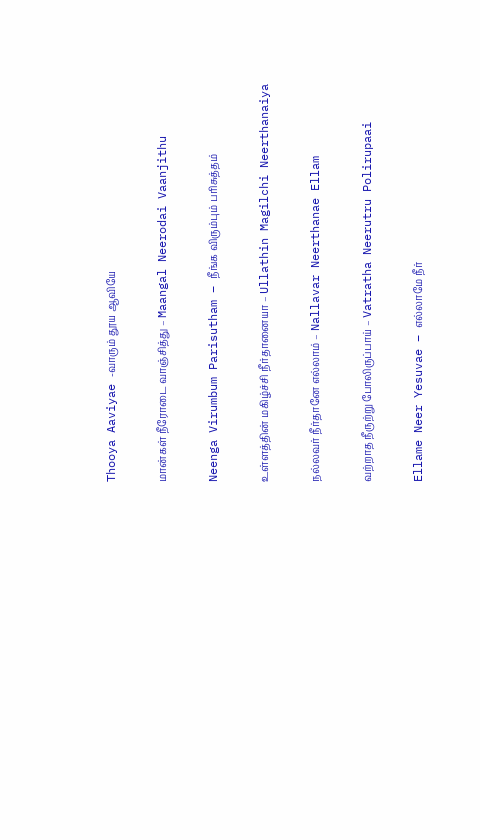Thooya Aaviyae -வாரும் தூய ஆவியே

மான்கள் நீரோடை வாஞ்சித்து – Maangal Neerodai Vaanjithu

Neenga Virumbum Parisutham – நீங்க விரும்பும் பரிசுத்தம்

உள்ளத்தின் மகிழ்ச்சி நீர்தானையா – Ullathin Magilchi Neerthanaiya

நல்லவர் நீர்தானே எல்லாம் – Nallavar Neerthanae Ellam

வற்றாத நீருற்று போலிருப்பாய் – Vatratha Neerutru Polirupaai

Ellame Neer Yesuvae – எல்லாமே நீர்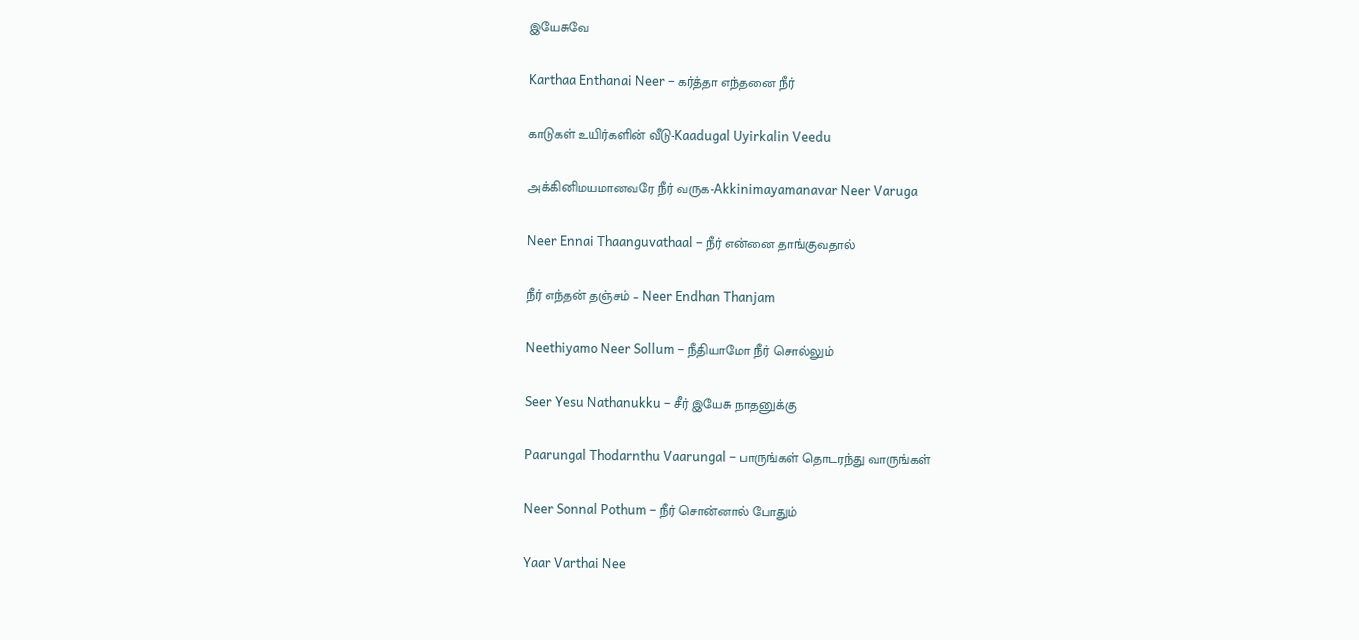இயேசுவே

Karthaa Enthanai Neer – கர்த்தா எந்தனை நீர்

காடுகள் உயிர்களின் வீடு-Kaadugal Uyirkalin Veedu

அக்கினிமயமானவரே நீர் வருக-Akkinimayamanavar Neer Varuga

Neer Ennai Thaanguvathaal – நீர் என்னை தாங்குவதால்

நீர் எந்தன் தஞ்சம் – Neer Endhan Thanjam

Neethiyamo Neer Sollum – நீதியாமோ நீர் சொல்லும்

Seer Yesu Nathanukku – சீர் இயேசு நாதனுக்கு

Paarungal Thodarnthu Vaarungal – பாருங்கள் தொடரந்து வாருங்கள்

Neer Sonnal Pothum – நீர் சொன்னால் போதும்

Yaar Varthai Nee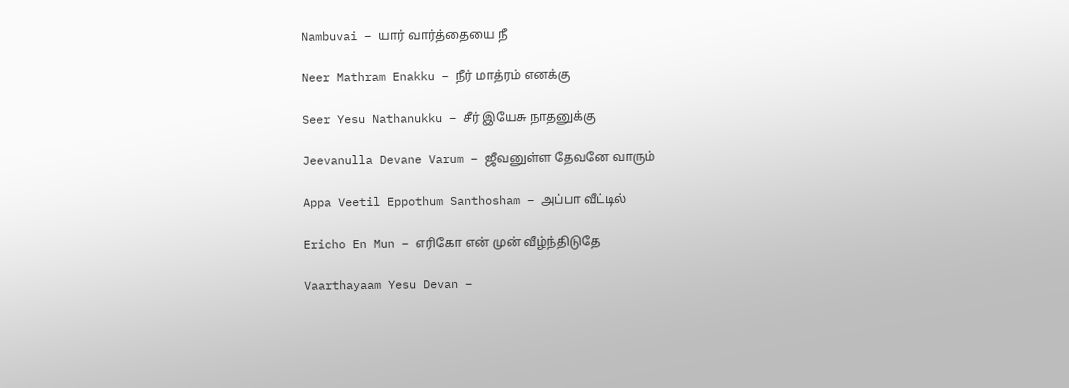Nambuvai – யார் வார்த்தையை நீ

Neer Mathram Enakku – நீர் மாத்ரம் எனக்கு

Seer Yesu Nathanukku – சீர் இயேசு நாதனுக்கு

Jeevanulla Devane Varum – ஜீவனுள்ள தேவனே வாரும்

Appa Veetil Eppothum Santhosham – அப்பா வீட்டில்

Ericho En Mun – எரிகோ என் முன் வீழ்ந்திடுதே

Vaarthayaam Yesu Devan –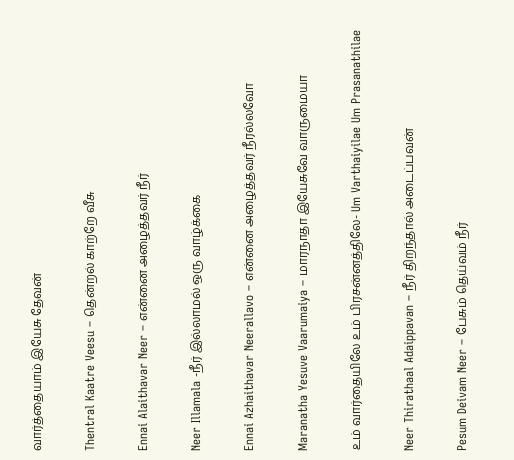வார்த்தையாம் இயேசு தேவன்

Thentral Kaatre Veesu – தென்றல் காற்றே வீசு

Ennai Alaithavar Neer – என்னை அழைத்தவர் நீர்

Neer Illamala -நீர் இல்லாமல் ஒரு வாழ்க்கை

Ennai Azhaithavar Neerallavo – என்னை அழைத்தவர் நீரல்லவோ

Maranatha Yesuve Vaarumaiya – மாரநாதா இயேசுவே வாருமையா

உம் வார்தையிலே உம் பிரசன்னத்திலே- Um Varthaiyilae Um Prasanathilae

Neer Thirathaal Adaippavan – நீர் திறந்தால் அடைப்பவன்

Pesum Deivam Neer – பேசும் தெய்வம் நீர்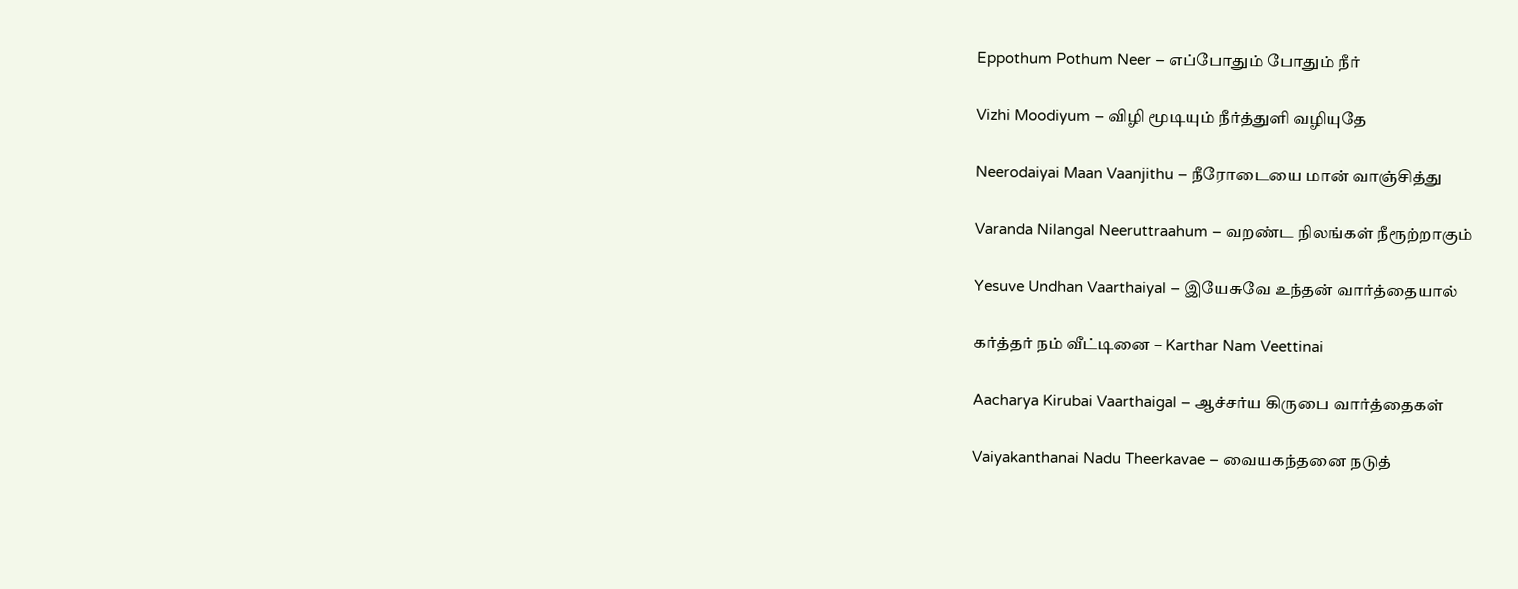Eppothum Pothum Neer – எப்போதும் போதும் நீர்

Vizhi Moodiyum – விழி மூடியும் நீர்த்துளி வழியுதே

Neerodaiyai Maan Vaanjithu – நீரோடையை மான் வாஞ்சித்து

Varanda Nilangal Neeruttraahum – வறண்ட நிலங்கள் நீரூற்றாகும்

Yesuve Undhan Vaarthaiyal – இயேசுவே உந்தன் வார்த்தையால்

கர்த்தர் நம் வீட்டினை – Karthar Nam Veettinai

Aacharya Kirubai Vaarthaigal – ஆச்சர்ய கிருபை வார்த்தைகள்

Vaiyakanthanai Nadu Theerkavae – வையகந்தனை நடுத்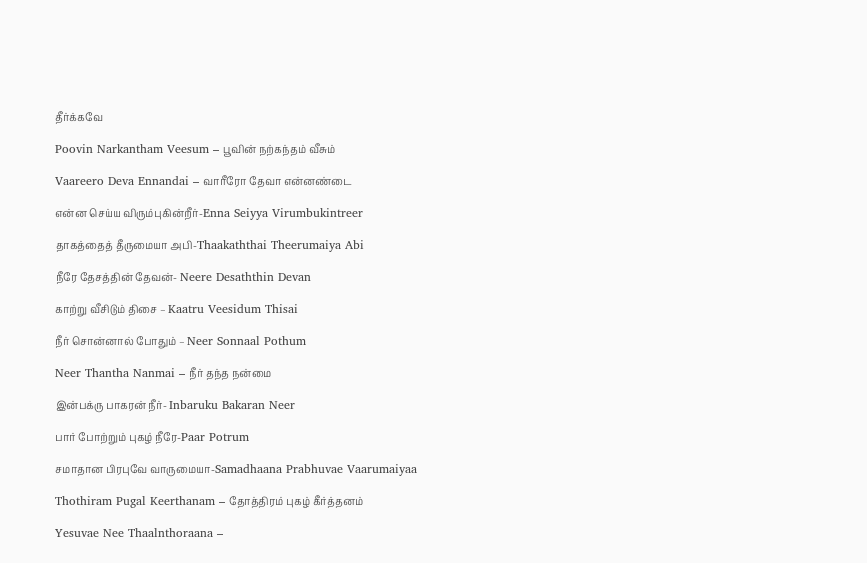தீர்க்கவே

Poovin Narkantham Veesum – பூவின் நற்கந்தம் வீசும்

Vaareero Deva Ennandai – வாரீரோ தேவா என்னண்டை

என்ன செய்ய விரும்புகின்றீர்-Enna Seiyya Virumbukintreer

தாகத்தைத் தீருமையா அபி-Thaakaththai Theerumaiya Abi

நீரே தேசத்தின் தேவன்- Neere Desaththin Devan

காற்று வீசிடும் திசை – Kaatru Veesidum Thisai

நீர் சொன்னால் போதும் – Neer Sonnaal Pothum

Neer Thantha Nanmai – நீர் தந்த நன்மை

இன்பக்ரு பாகரன் நீர்- Inbaruku Bakaran Neer

பார் போற்றும் புகழ் நீரே-Paar Potrum

சமாதான பிரபுவே வாருமையா-Samadhaana Prabhuvae Vaarumaiyaa

Thothiram Pugal Keerthanam – தோத்திரம் புகழ் கீர்த்தனம்

Yesuvae Nee Thaalnthoraana –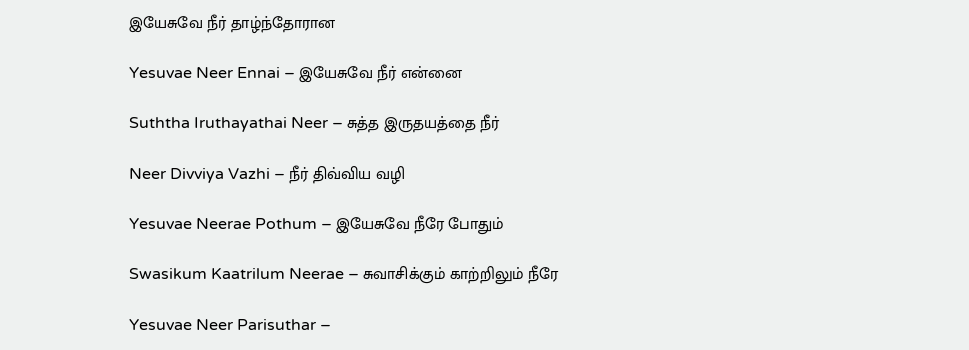இயேசுவே நீர் தாழ்ந்தோரான

Yesuvae Neer Ennai – இயேசுவே நீர் என்னை

Suththa Iruthayathai Neer – சுத்த இருதயத்தை நீர்

Neer Divviya Vazhi – நீர் திவ்விய வழி

Yesuvae Neerae Pothum – இயேசுவே நீரே போதும்

Swasikum Kaatrilum Neerae – சுவாசிக்கும் காற்றிலும் நீரே

Yesuvae Neer Parisuthar –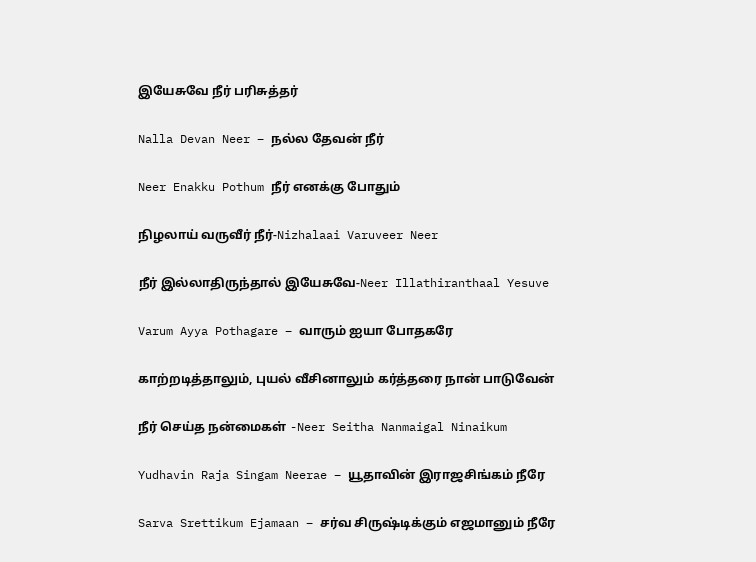இயேசுவே நீர் பரிசுத்தர்

Nalla Devan Neer – நல்ல தேவன் நீர்

Neer Enakku Pothum நீர் எனக்கு போதும்

நிழலாய் வருவீர் நீர்-Nizhalaai Varuveer Neer

நீர் இல்லாதிருந்தால் இயேசுவே-Neer Illathiranthaal Yesuve

Varum Ayya Pothagare – வாரும் ஐயா போதகரே

காற்றடித்தாலும், புயல் வீசினாலும் கர்த்தரை நான் பாடுவேன்

நீர் செய்த நன்மைகள் -Neer Seitha Nanmaigal Ninaikum

Yudhavin Raja Singam Neerae – யூதாவின் இராஜசிங்கம் நீரே

Sarva Srettikum Ejamaan – சர்வ சிருஷ்டிக்கும் எஜமானும் நீரே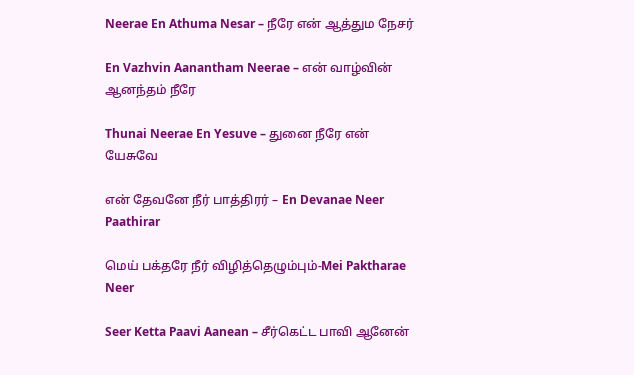Neerae En Athuma Nesar – நீரே என் ஆத்தும நேசர்

En Vazhvin Aanantham Neerae – என் வாழ்வின் ஆனந்தம் நீரே

Thunai Neerae En Yesuve – துனை நீரே என் யேசுவே

என் தேவனே நீர் பாத்திரர் – En Devanae Neer Paathirar

மெய் பக்தரே நீர் விழித்தெழும்பும்-Mei Paktharae Neer

Seer Ketta Paavi Aanean – சீர்கெட்ட பாவி ஆனேன்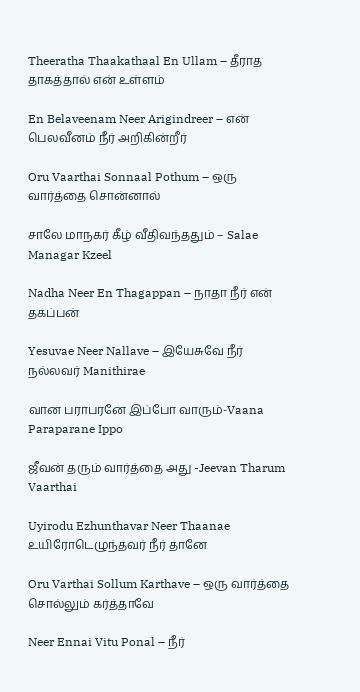Theeratha Thaakathaal En Ullam – தீராத தாகத்தால் என் உள்ளம்

En Belaveenam Neer Arigindreer – என் பெலவீனம் நீர் அறிகின்றீர்

Oru Vaarthai Sonnaal Pothum – ஒரு வார்த்தை சொன்னால்

சாலே மாநகர் கீழ் வீதிவந்ததும் – Salae Managar Kzeel

Nadha Neer En Thagappan – நாதா நீர் என் தகப்பன்

Yesuvae Neer Nallave – இயேசுவே நீர் நல்லவர் Manithirae

வான பராபரனே இப்போ வாரும்-Vaana Paraparane Ippo

ஜீவன் தரும் வார்த்தை அது -Jeevan Tharum Vaarthai

Uyirodu Ezhunthavar Neer Thaanae உயிரோடெழுந்தவர் நீர் தானே

Oru Varthai Sollum Karthave – ஒரு வார்த்தை சொல்லும் கர்த்தாவே

Neer Ennai Vitu Ponal – நீர்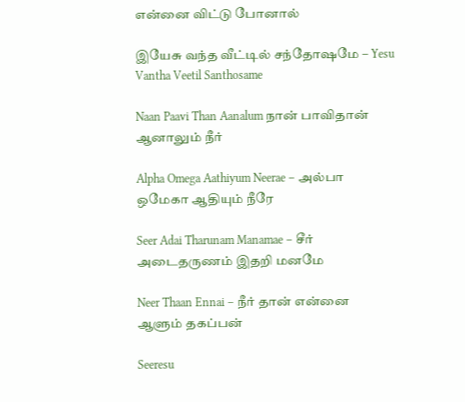என்னை விட்டு போனால்

இயேசு வந்த வீட்டில் சந்தோஷமே – Yesu Vantha Veetil Santhosame

Naan Paavi Than Aanalum நான் பாவிதான் ஆனாலும் நீர்

Alpha Omega Aathiyum Neerae – அல்பா ஒமேகா ஆதியும் நீரே

Seer Adai Tharunam Manamae – சீர் அடைதருணம் இதறி மனமே

Neer Thaan Ennai – நீர் தான் என்னை ஆளும் தகப்பன்

Seeresu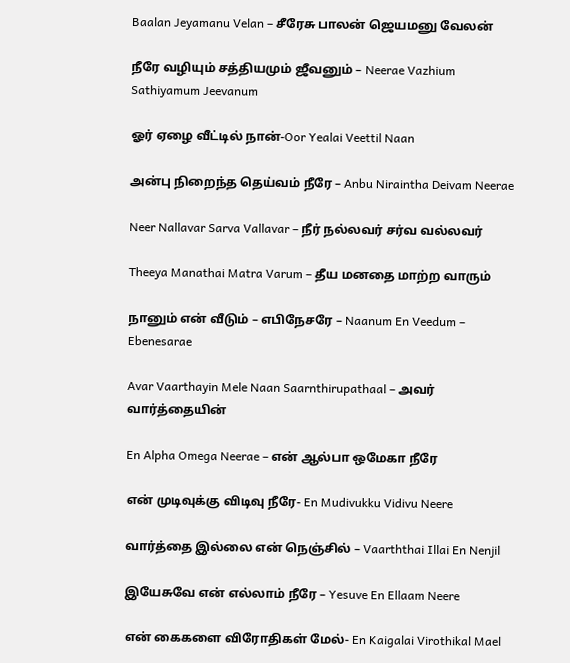Baalan Jeyamanu Velan – சீரேசு பாலன் ஜெயமனு வேலன்

நீரே வழியும் சத்தியமும் ஜீவனும் – Neerae Vazhium Sathiyamum Jeevanum

ஓர் ஏழை வீட்டில் நான்-Oor Yealai Veettil Naan

அன்பு நிறைந்த தெய்வம் நீரே – Anbu Niraintha Deivam Neerae

Neer Nallavar Sarva Vallavar – நீர் நல்லவர் சர்வ வல்லவர்

Theeya Manathai Matra Varum – தீய மனதை மாற்ற வாரும்

நானும் என் வீடும் – எபிநேசரே – Naanum En Veedum – Ebenesarae

Avar Vaarthayin Mele Naan Saarnthirupathaal – அவர் வார்த்தையின்

En Alpha Omega Neerae – என் ஆல்பா ஒமேகா நீரே

என் முடிவுக்கு விடிவு நீரே- En Mudivukku Vidivu Neere

வார்த்தை இல்லை என் நெஞ்சில் – Vaarththai Illai En Nenjil

இயேசுவே என் எல்லாம் நீரே – Yesuve En Ellaam Neere

என் கைகளை விரோதிகள் மேல்- En Kaigalai Virothikal Mael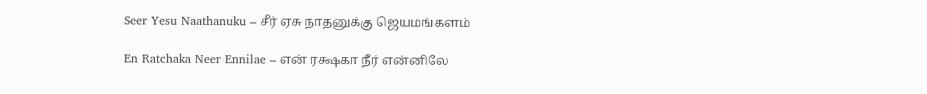Seer Yesu Naathanuku – சீர் ஏசு நாதனுக்கு ஜெயமங்களம்

En Ratchaka Neer Ennilae – என் ரக்ஷகா நீர் என்னிலே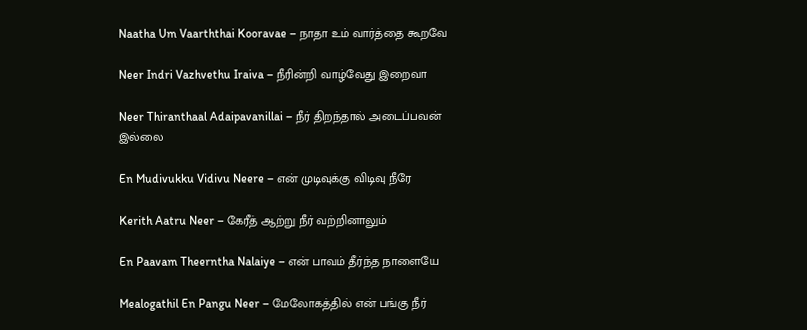Naatha Um Vaarththai Kooravae – நாதா உம் வார்த்தை கூறவே

Neer Indri Vazhvethu Iraiva – நீரின்றி வாழ்வேது இறைவா

Neer Thiranthaal Adaipavanillai – நீர் திறந்தால் அடைப்பவன் இல்லை

En Mudivukku Vidivu Neere – என் முடிவுக்கு விடிவு நீரே

Kerith Aatru Neer – கேரீத் ஆற்று நீர் வற்றினாலும்

En Paavam Theerntha Nalaiye – என் பாவம் தீர்ந்த நாளையே

Mealogathil En Pangu Neer – மேலோகத்தில் என் பங்கு நீர்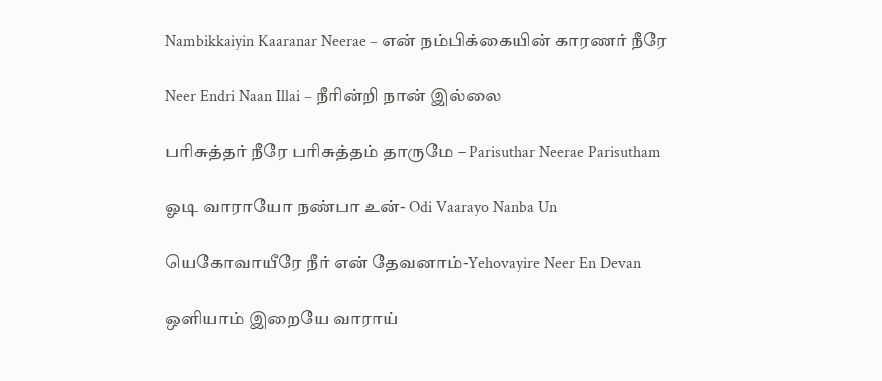Nambikkaiyin Kaaranar Neerae – என் நம்பிக்கையின் காரணர் நீரே

Neer Endri Naan Illai – நீரின்றி நான் இல்லை

பரிசுத்தர் நீரே பரிசுத்தம் தாருமே – Parisuthar Neerae Parisutham

ஓடி வாராயோ நண்பா உன்- Odi Vaarayo Nanba Un

யெகோவாயீரே நீர் என் தேவனாம்-Yehovayire Neer En Devan

ஒளியாம் இறையே வாராய்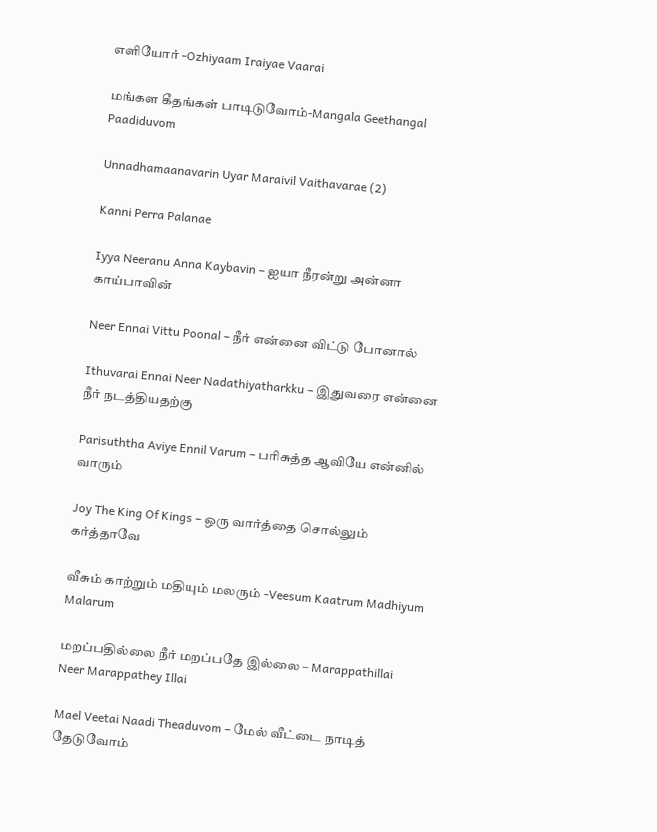எளியோர் -Ozhiyaam Iraiyae Vaarai

மங்கள கீதங்கள் பாடிடுவோம்-Mangala Geethangal Paadiduvom

Unnadhamaanavarin Uyar Maraivil Vaithavarae (2)

Kanni Perra Palanae

Iyya Neeranu Anna Kaybavin – ஐயா நீரன்று அன்னா காய்பாவின்

Neer Ennai Vittu Poonal – நீர் என்னை விட்டு போனால்

Ithuvarai Ennai Neer Nadathiyatharkku – இதுவரை என்னை நீர் நடத்தியதற்கு

Parisuththa Aviye Ennil Varum – பரிசுத்த ஆவியே என்னில் வாரும்

Joy The King Of Kings – ஒரு வார்த்தை சொல்லும் கர்த்தாவே

வீசும் காற்றும் மதியும் மலரும் -Veesum Kaatrum Madhiyum Malarum

மறப்பதில்லை நீர் மறப்பதே இல்லை – Marappathillai Neer Marappathey Illai

Mael Veetai Naadi Theaduvom – மேல் வீட்டை நாடித் தேடுவோம்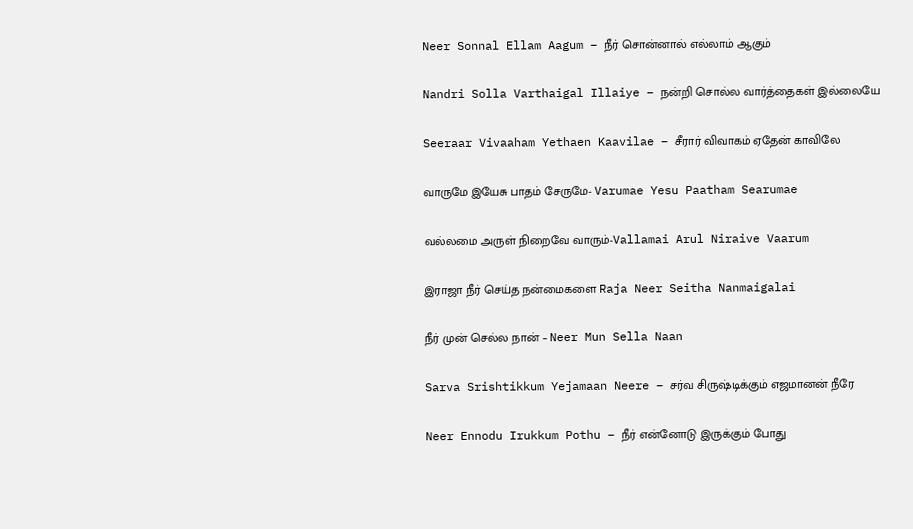Neer Sonnal Ellam Aagum – நீர் சொன்னால் எல்லாம் ஆகும்

Nandri Solla Varthaigal Illaiye – நன்றி சொல்ல வார்த்தைகள் இல்லையே

Seeraar Vivaaham Yethaen Kaavilae – சீரார் விவாகம் ஏதேன் காவிலே

வாருமே இயேசு பாதம் சேருமே- Varumae Yesu Paatham Searumae

வல்லமை அருள் நிறைவே வாரும்-Vallamai Arul Niraive Vaarum

இராஜா நீர் செய்த நன்மைகளை Raja Neer Seitha Nanmaigalai

நீர் முன் செல்ல நான் – Neer Mun Sella Naan

Sarva Srishtikkum Yejamaan Neere – சர்வ சிருஷ்டிக்கும் எஜமானன் நீரே

Neer Ennodu Irukkum Pothu – நீர் என்னோடு இருக்கும் போது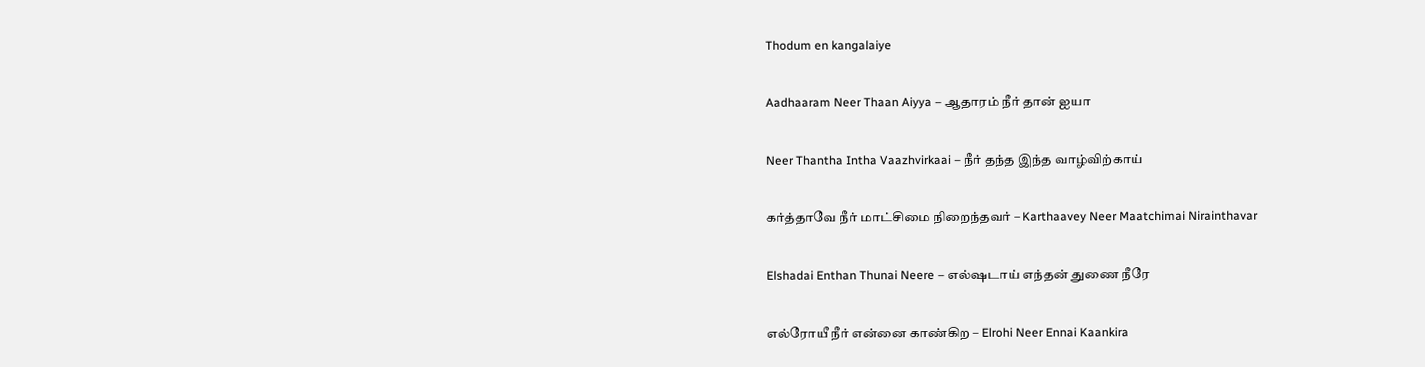Thodum en kangalaiye

Aadhaaram Neer Thaan Aiyya – ஆதாரம் நீர் தான் ஐயா

Neer Thantha Intha Vaazhvirkaai – நீர் தந்த இந்த வாழ்விற்காய்

கர்த்தாவே நீர் மாட்சிமை நிறைந்தவர் – Karthaavey Neer Maatchimai Nirainthavar

Elshadai Enthan Thunai Neere – எல்ஷடாய் எந்தன் துணை நீரே

எல்ரோயீ நீர் என்னை காண்கிற – Elrohi Neer Ennai Kaankira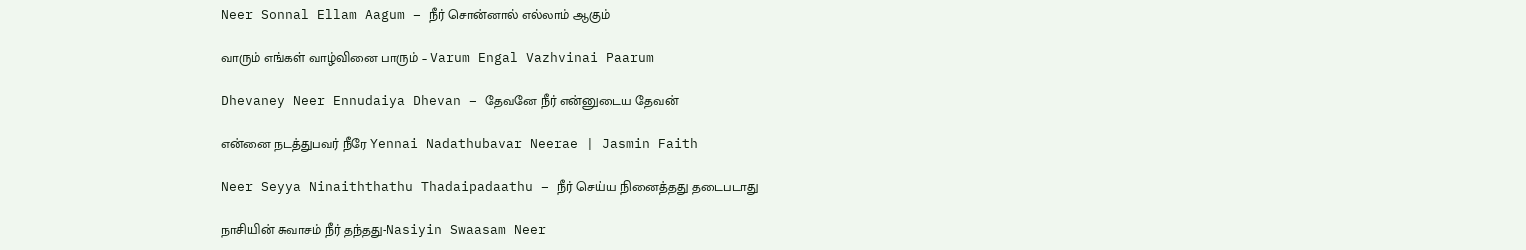Neer Sonnal Ellam Aagum – நீர் சொன்னால் எல்லாம் ஆகும்

வாரும் எங்கள் வாழ்வினை பாரும் – Varum Engal Vazhvinai Paarum

Dhevaney Neer Ennudaiya Dhevan – தேவனே நீர் என்னுடைய தேவன்

என்னை நடத்துபவர் நீரே Yennai Nadathubavar Neerae | Jasmin Faith

Neer Seyya Ninaiththathu Thadaipadaathu – நீர் செய்ய நினைத்தது தடைபடாது

நாசியின் சுவாசம் நீர் தந்தது-Nasiyin Swaasam Neer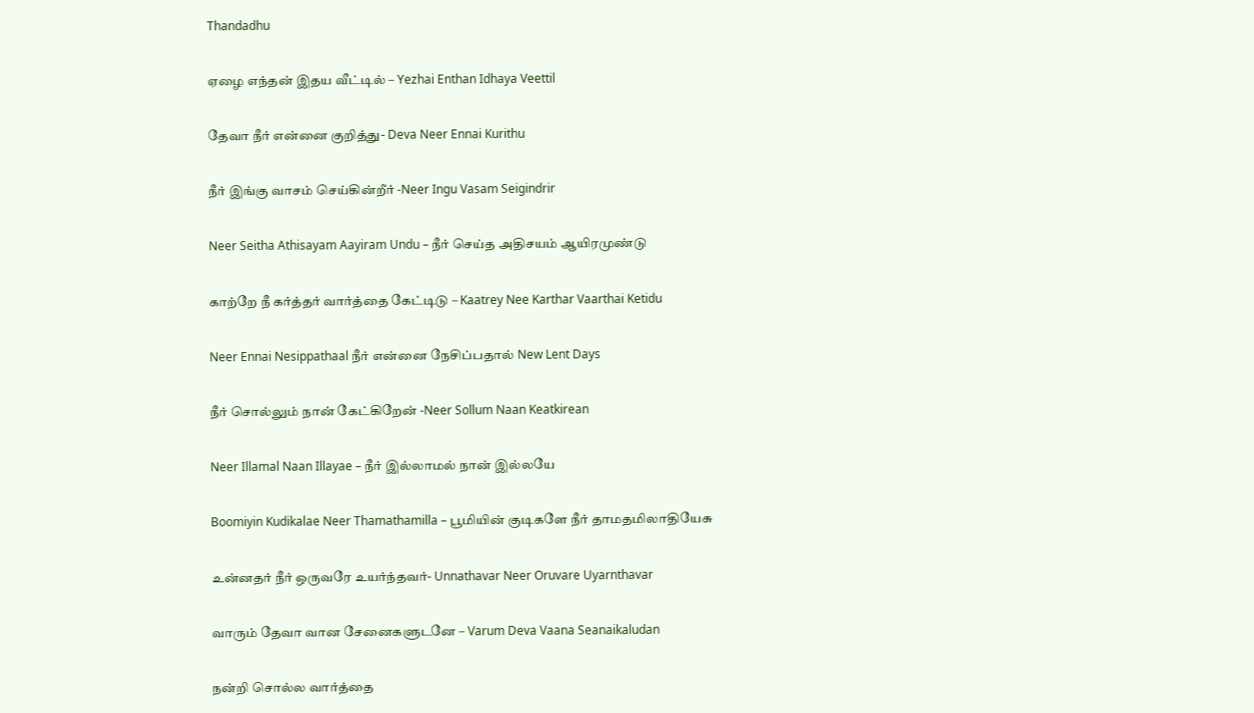Thandadhu

ஏழை எந்தன் இதய வீட்டில் – Yezhai Enthan Idhaya Veettil

தேவா நீர் என்னை குறித்து- Deva Neer Ennai Kurithu

நீர் இங்கு வாசம் செய்கின்றீர் -Neer Ingu Vasam Seigindrir

Neer Seitha Athisayam Aayiram Undu – நீர் செய்த அதிசயம் ஆயிரமுண்டு

காற்றே நீ கர்த்தர் வார்த்தை கேட்டிடு – Kaatrey Nee Karthar Vaarthai Ketidu

Neer Ennai Nesippathaal நீர் என்னை நேசிப்பதால் New Lent Days

நீர் சொல்லும் நான் கேட்கிறேன் -Neer Sollum Naan Keatkirean

Neer Illamal Naan Illayae – நீர் இல்லாமல் நான் இல்லயே

Boomiyin Kudikalae Neer Thamathamilla – பூமியின் குடிகளே நீர் தாமதமிலாதியேசு

உன்னதர் நீர் ஒருவரே உயர்ந்தவர்- Unnathavar Neer Oruvare Uyarnthavar

வாரும் தேவா வான சேனைகளுடனே – Varum Deva Vaana Seanaikaludan

நன்றி சொல்ல வார்த்தை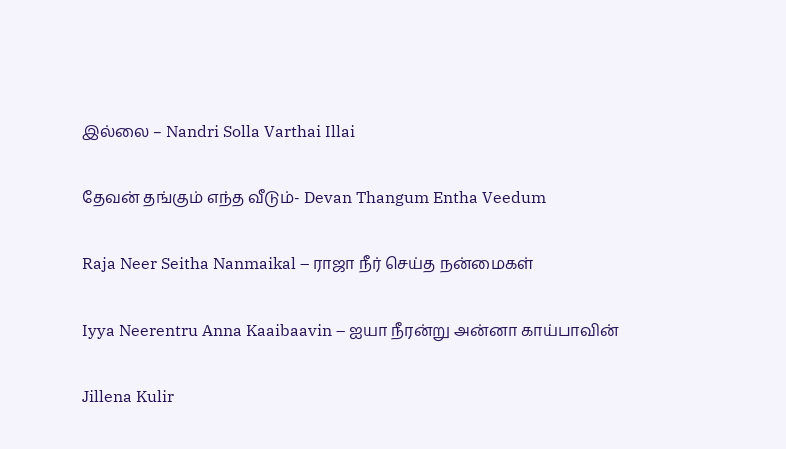இல்லை – Nandri Solla Varthai Illai

தேவன் தங்கும் எந்த வீடும்- Devan Thangum Entha Veedum

Raja Neer Seitha Nanmaikal – ராஜா நீர் செய்த நன்மைகள்

Iyya Neerentru Anna Kaaibaavin – ஐயா நீரன்று அன்னா காய்பாவின்

Jillena Kulir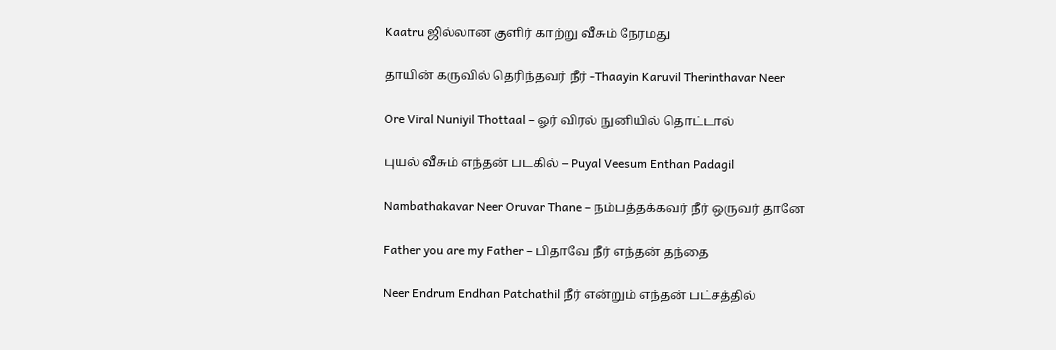Kaatru ஜில்லான குளிர் காற்று வீசும் நேரமது

தாயின் கருவில் தெரிந்தவர் நீர் -Thaayin Karuvil Therinthavar Neer

Ore Viral Nuniyil Thottaal – ஓர் விரல் நுனியில் தொட்டால்

புயல் வீசும் எந்தன் படகில் – Puyal Veesum Enthan Padagil

Nambathakavar Neer Oruvar Thane – நம்பத்தக்கவர் நீர் ஒருவர் தானே

Father you are my Father – பிதாவே நீர் எந்தன் தந்தை

Neer Endrum Endhan Patchathil நீர் என்றும் எந்தன் பட்சத்தில்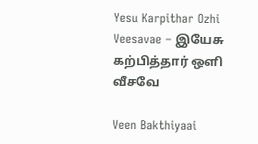Yesu Karpithar Ozhi Veesavae – இயேசு கற்பித்தார் ஒளி வீசவே

Veen Bakthiyaai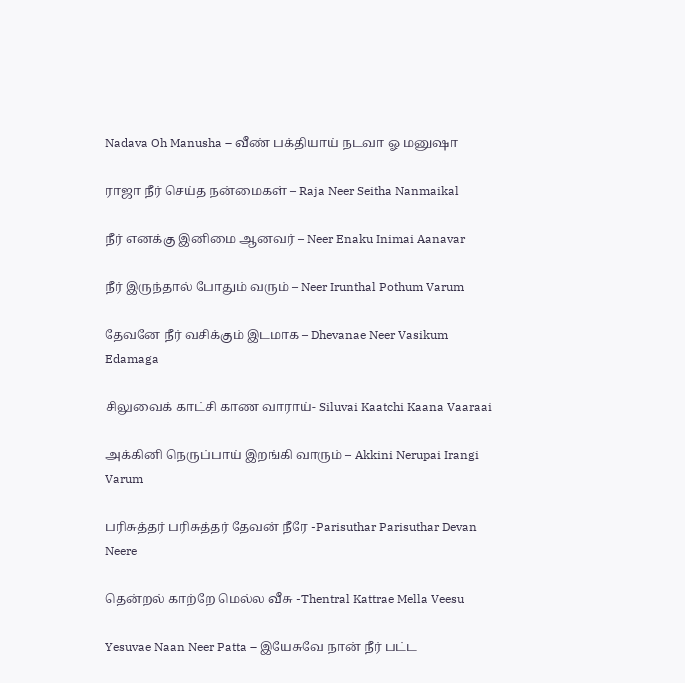Nadava Oh Manusha – வீண் பக்தியாய் நடவா ஓ மனுஷா

ராஜா நீர் செய்த நன்மைகள் – Raja Neer Seitha Nanmaikal

நீர் எனக்கு இனிமை ஆனவர் – Neer Enaku Inimai Aanavar

நீர் இருந்தால் போதும் வரும் – Neer Irunthal Pothum Varum

தேவனே நீர் வசிக்கும் இடமாக – Dhevanae Neer Vasikum Edamaga

சிலுவைக் காட்சி காண வாராய்- Siluvai Kaatchi Kaana Vaaraai

அக்கினி நெருப்பாய் இறங்கி வாரும் – Akkini Nerupai Irangi Varum

பரிசுத்தர் பரிசுத்தர் தேவன் நீரே -Parisuthar Parisuthar Devan Neere

தென்றல் காற்றே மெல்ல வீசு -Thentral Kattrae Mella Veesu

Yesuvae Naan Neer Patta – இயேசுவே நான் நீர் பட்ட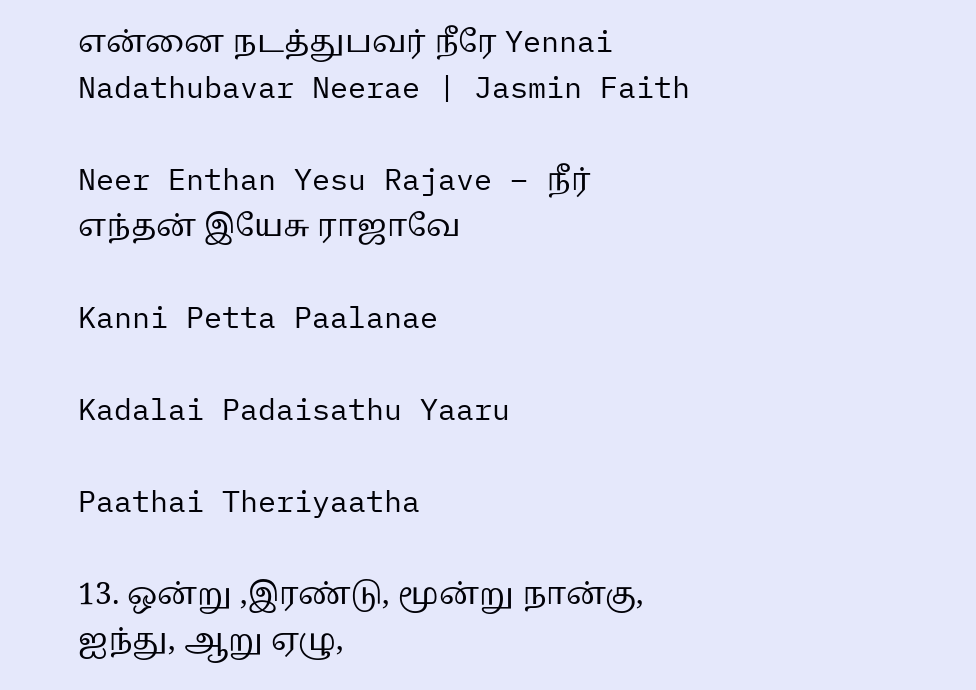என்னை நடத்துபவர் நீரே Yennai Nadathubavar Neerae | Jasmin Faith

Neer Enthan Yesu Rajave – நீர் எந்தன் இயேசு ராஜாவே

Kanni Petta Paalanae

Kadalai Padaisathu Yaaru

Paathai Theriyaatha

13. ஒன்று ,இரண்டு, மூன்று நான்கு, ஐந்து, ஆறு ஏழு,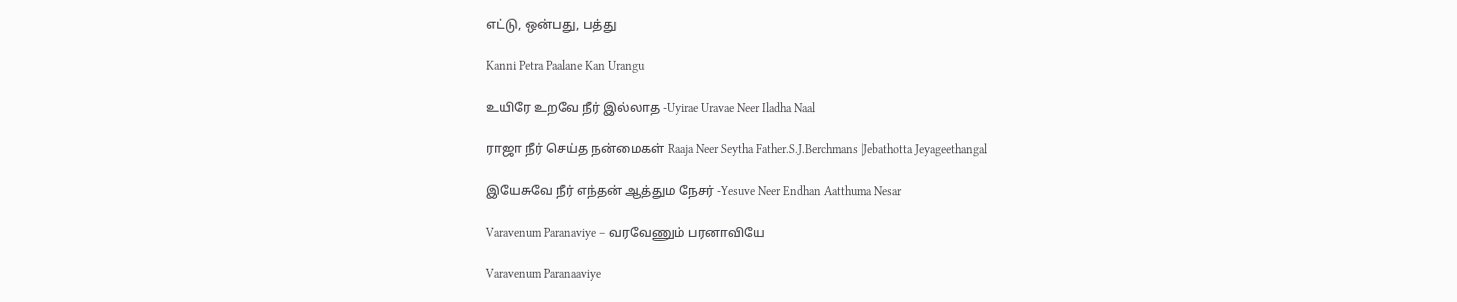எட்டு, ஒன்பது, பத்து

Kanni Petra Paalane Kan Urangu

உயிரே உறவே நீர் இல்லாத -Uyirae Uravae Neer Iladha Naal

ராஜா நீர் செய்த நன்மைகள் Raaja Neer Seytha Father.S.J.Berchmans |Jebathotta Jeyageethangal

இயேசுவே நீர் எந்தன் ஆத்தும நேசர் -Yesuve Neer Endhan Aatthuma Nesar

Varavenum Paranaviye – வரவேணும் பரனாவியே

Varavenum Paranaaviye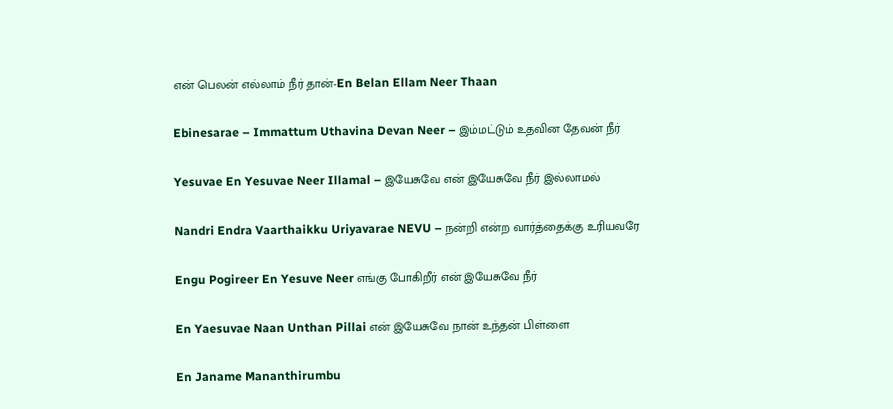என் பெலன் எல்லாம் நீர் தான்-En Belan Ellam Neer Thaan

Ebinesarae – Immattum Uthavina Devan Neer – இம்மட்டும் உதவின தேவன் நீர்

Yesuvae En Yesuvae Neer Illamal – இயேசுவே என் இயேசுவே நீர் இல்லாமல்

Nandri Endra Vaarthaikku Uriyavarae NEVU – நன்றி என்ற வார்த்தைக்கு உரியவரே

Engu Pogireer En Yesuve Neer எங்கு போகிறீர் என் இயேசுவே நீர்

En Yaesuvae Naan Unthan Pillai என் இயேசுவே நான் உந்தன் பிள்ளை

En Janame Mananthirumbu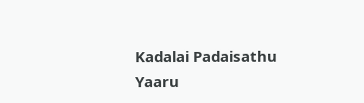Kadalai Padaisathu Yaaru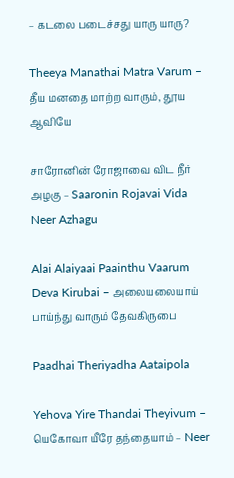– கடலை படைச்சது யாரு யாரு?

Theeya Manathai Matra Varum – தீய மனதை மாற்ற வாரும், தூய ஆவியே

சாரோனின் ரோஜாவை விட நீர் அழகு – Saaronin Rojavai Vida Neer Azhagu

Alai Alaiyaai Paainthu Vaarum Deva Kirubai – அலையலையாய் பாய்ந்து வாரும் தேவகிருபை

Paadhai Theriyadha Aataipola

Yehova Yire Thandai Theyivum – யெகோவா யீரே தந்தையாம் – Neer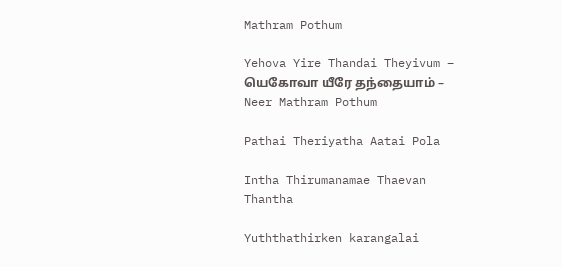Mathram Pothum

Yehova Yire Thandai Theyivum – யெகோவா யீரே தந்தையாம் – Neer Mathram Pothum

Pathai Theriyatha Aatai Pola

Intha Thirumanamae Thaevan Thantha

Yuththathirken karangalai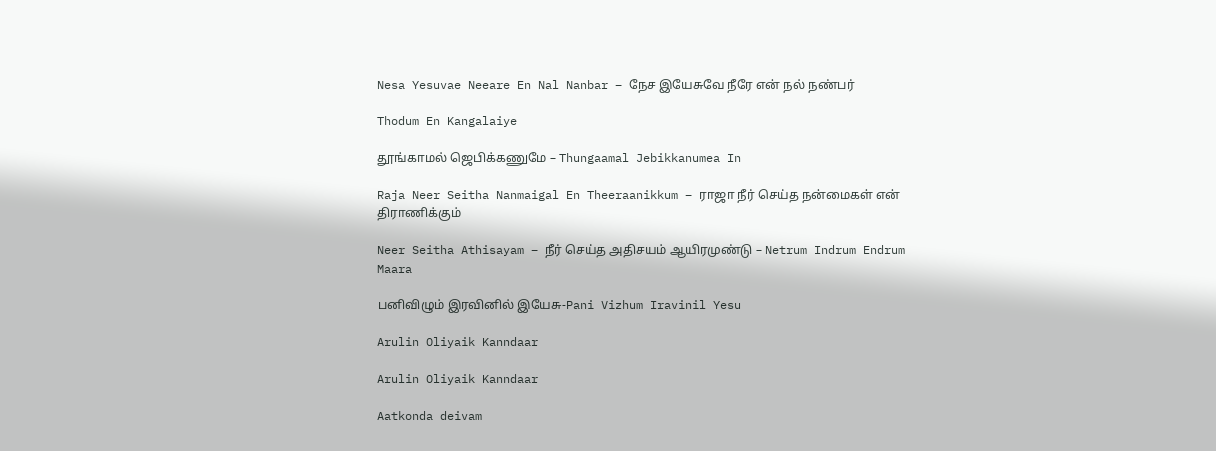Nesa Yesuvae Neeare En Nal Nanbar – நேச இயேசுவே நீரே என் நல் நண்பர்

Thodum En Kangalaiye

தூங்காமல் ஜெபிக்கணுமே – Thungaamal Jebikkanumea In

Raja Neer Seitha Nanmaigal En Theeraanikkum – ராஜா நீர் செய்த நன்மைகள் என் திராணிக்கும்

Neer Seitha Athisayam – நீர் செய்த அதிசயம் ஆயிரமுண்டு – Netrum Indrum Endrum Maara

பனிவிழும் இரவினில் இயேசு-Pani Vizhum Iravinil Yesu

Arulin Oliyaik Kanndaar

Arulin Oliyaik Kanndaar

Aatkonda deivam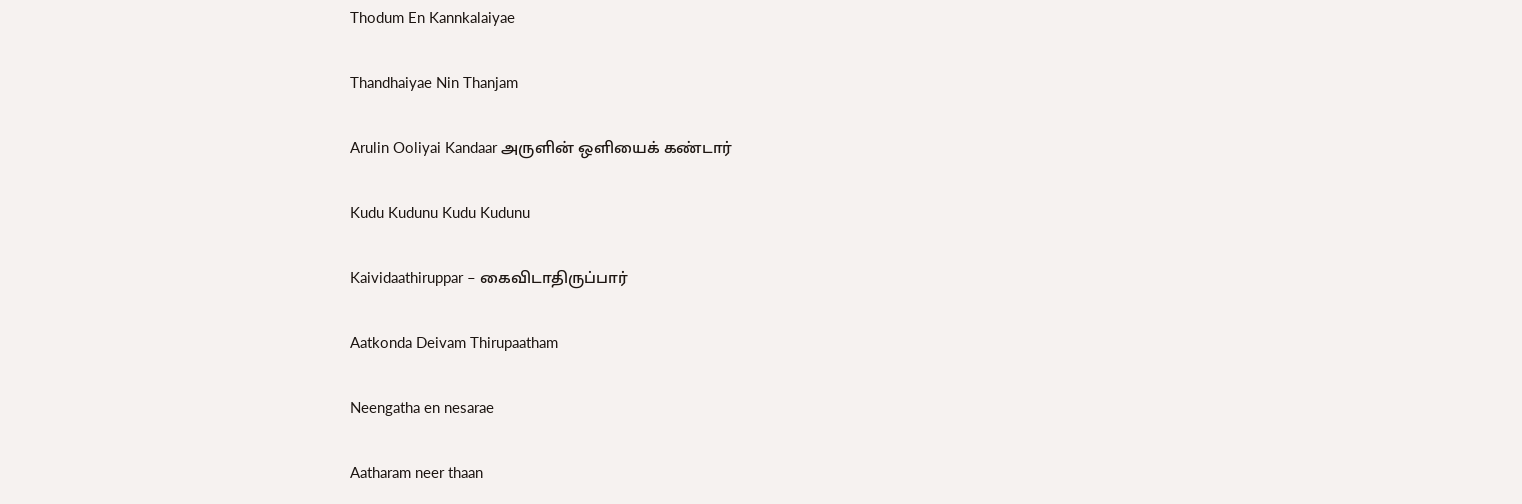Thodum En Kannkalaiyae

Thandhaiyae Nin Thanjam

Arulin Ooliyai Kandaar அருளின் ஒளியைக் கண்டார்

Kudu Kudunu Kudu Kudunu

Kaividaathiruppar – கைவிடாதிருப்பார்

Aatkonda Deivam Thirupaatham

Neengatha en nesarae

Aatharam neer thaan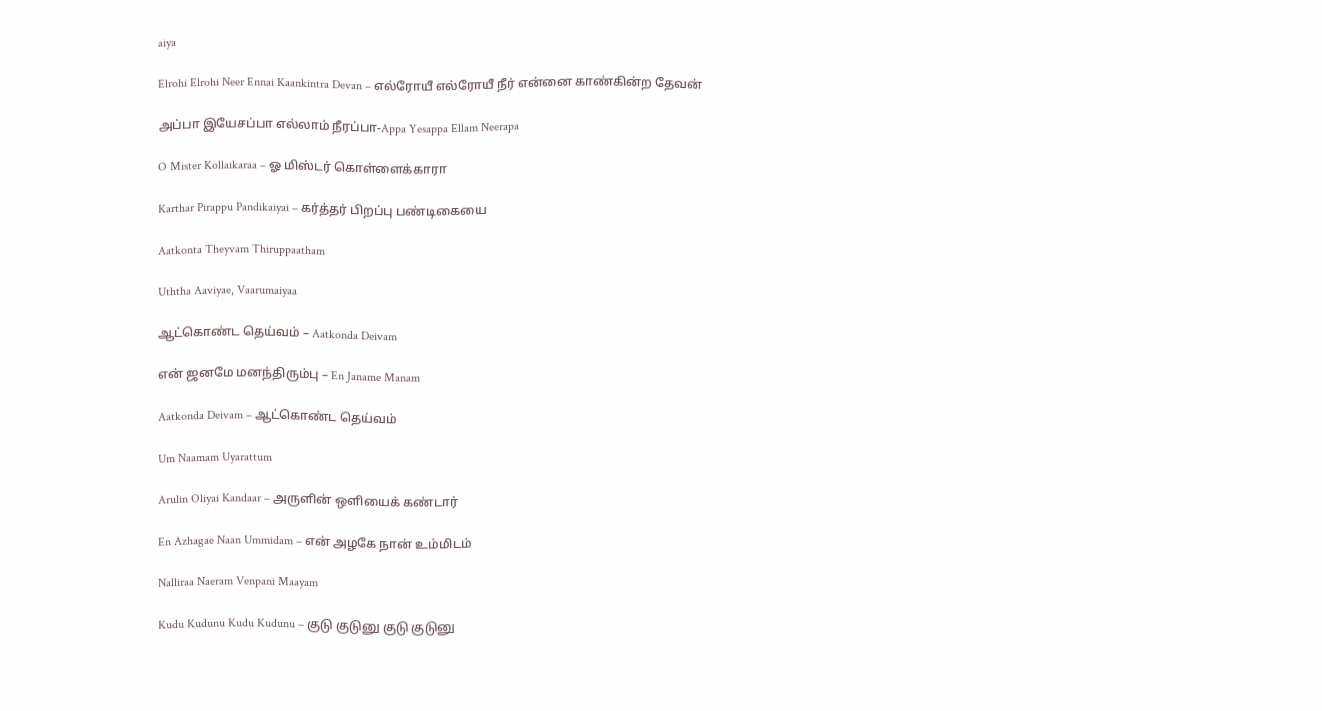aiya

Elrohi Elrohi Neer Ennai Kaankintra Devan – எல்ரோயீ எல்ரோயீ நீர் என்னை காண்கின்ற தேவன்

அப்பா இயேசப்பா எல்லாம் நீரப்பா-Appa Yesappa Ellam Neerapa

O Mister Kollaikaraa – ஓ மிஸ்டர் கொள்ளைக்காரா

Karthar Pirappu Pandikaiyai – கர்த்தர் பிறப்பு பண்டிகையை

Aatkonta Theyvam Thiruppaatham

Uththa Aaviyae, Vaarumaiyaa

ஆட்கொண்ட தெய்வம் – Aatkonda Deivam

என் ஜனமே மனந்திரும்பு – En Janame Manam

Aatkonda Deivam – ஆட்கொண்ட தெய்வம்

Um Naamam Uyarattum

Arulin Oliyai Kandaar – அருளின் ஒளியைக் கண்டார்

En Azhagae Naan Ummidam – என் அழகே நான் உம்மிடம்

Nalliraa Naeram Venpani Maayam

Kudu Kudunu Kudu Kudunu – குடு குடுனு குடு குடுனு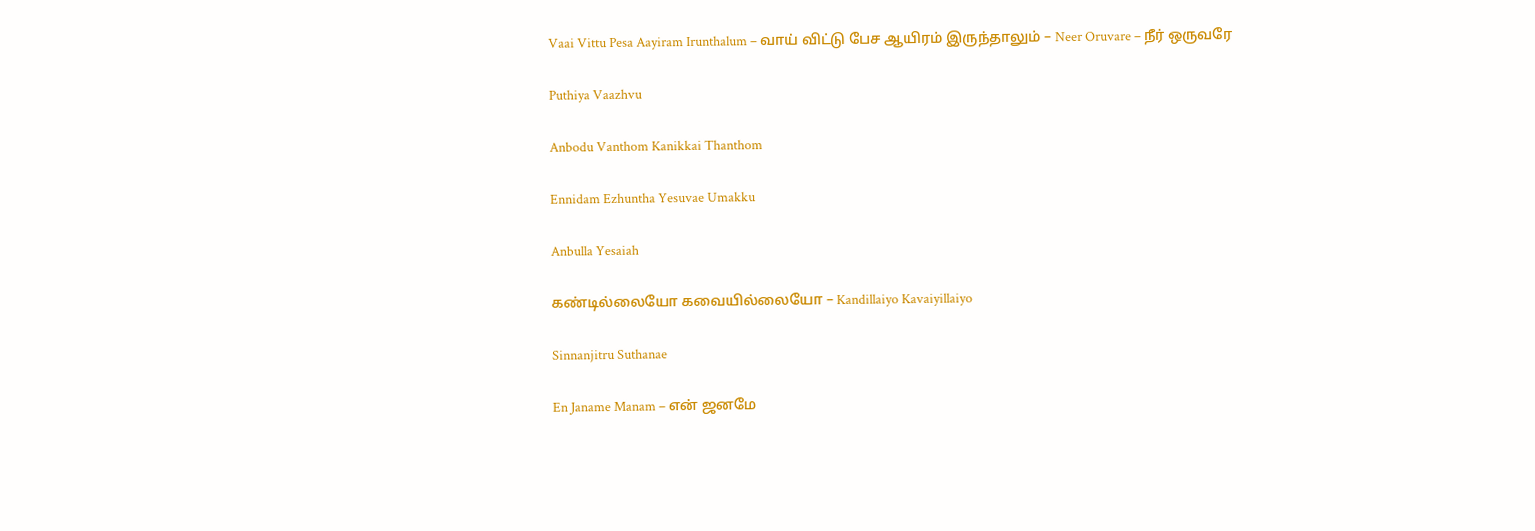Vaai Vittu Pesa Aayiram Irunthalum – வாய் விட்டு பேச ஆயிரம் இருந்தாலும் – Neer Oruvare – நீர் ஒருவரே

Puthiya Vaazhvu

Anbodu Vanthom Kanikkai Thanthom

Ennidam Ezhuntha Yesuvae Umakku

Anbulla Yesaiah

கண்டில்லையோ கவையில்லையோ – Kandillaiyo Kavaiyillaiyo

Sinnanjitru Suthanae

En Janame Manam – என் ஜனமே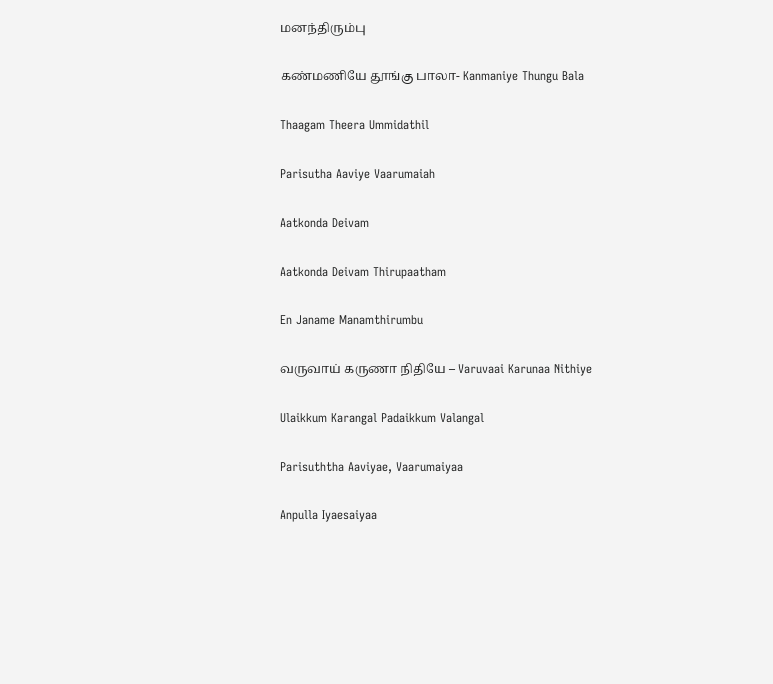மனந்திரும்பு

கண்மணியே தூங்கு பாலா- Kanmaniye Thungu Bala

Thaagam Theera Ummidathil

Parisutha Aaviye Vaarumaiah

Aatkonda Deivam

Aatkonda Deivam Thirupaatham

En Janame Manamthirumbu

வருவாய் கருணா நிதியே – Varuvaai Karunaa Nithiye

Ulaikkum Karangal Padaikkum Valangal

Parisuththa Aaviyae, Vaarumaiyaa

Anpulla Iyaesaiyaa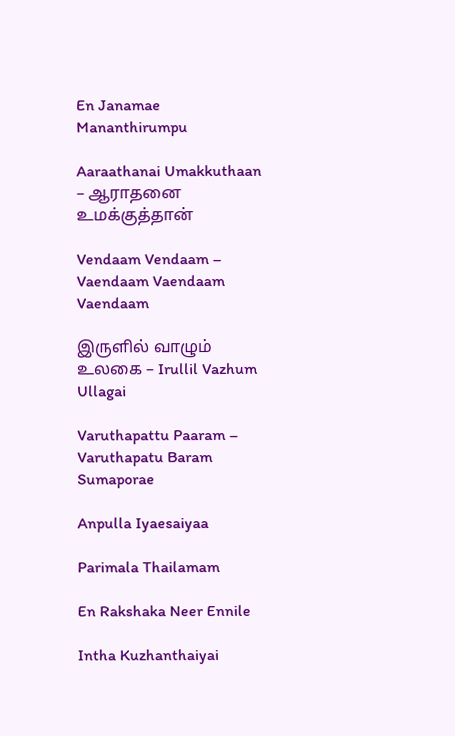En Janamae Mananthirumpu

Aaraathanai Umakkuthaan – ஆராதனை உமக்குத்தான்

Vendaam Vendaam – Vaendaam Vaendaam Vaendaam

இருளில் வாழும் உலகை – Irullil Vazhum Ullagai

Varuthapattu Paaram – Varuthapatu Baram Sumaporae

Anpulla Iyaesaiyaa

Parimala Thailamam

En Rakshaka Neer Ennile

Intha Kuzhanthaiyai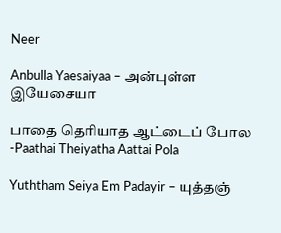Neer

Anbulla Yaesaiyaa – அன்புள்ள இயேசையா

பாதை தெரியாத ஆட்டைப் போல -Paathai Theiyatha Aattai Pola

Yuththam Seiya Em Padayir – யுத்தஞ்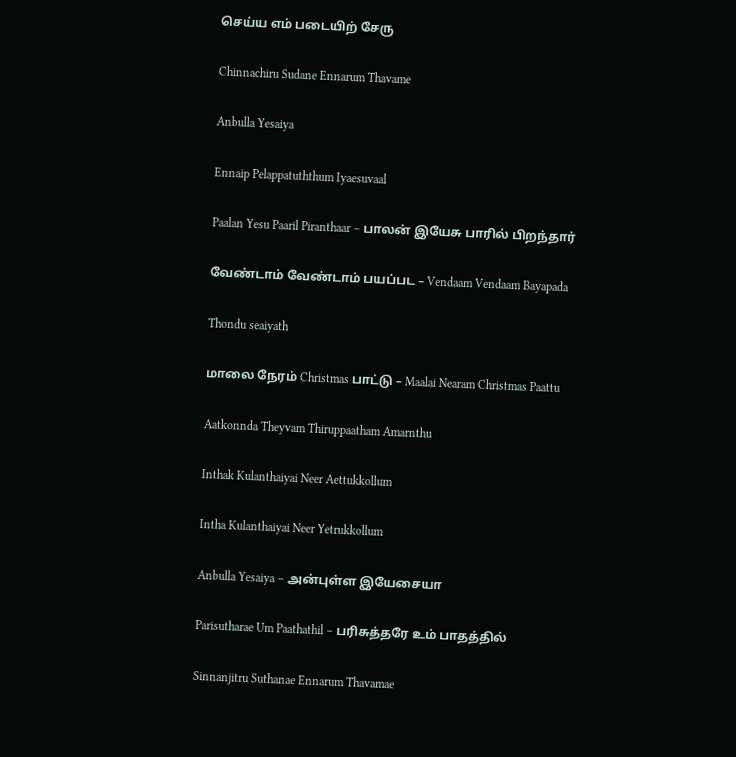செய்ய எம் படையிற் சேரு

Chinnachiru Sudane Ennarum Thavame

Anbulla Yesaiya

Ennaip Pelappatuththum Iyaesuvaal

Paalan Yesu Paaril Piranthaar – பாலன் இயேசு பாரில் பிறந்தார்

வேண்டாம் வேண்டாம் பயப்பட – Vendaam Vendaam Bayapada

Thondu seaiyath

மாலை நேரம் Christmas பாட்டு – Maalai Nearam Christmas Paattu

Aatkonnda Theyvam Thiruppaatham Amarnthu

Inthak Kulanthaiyai Neer Aettukkollum

Intha Kulanthaiyai Neer Yetrukkollum

Anbulla Yesaiya – அன்புள்ள இயேசையா

Parisutharae Um Paathathil – பரிசுத்தரே உம் பாதத்தில்

Sinnanjitru Suthanae Ennarum Thavamae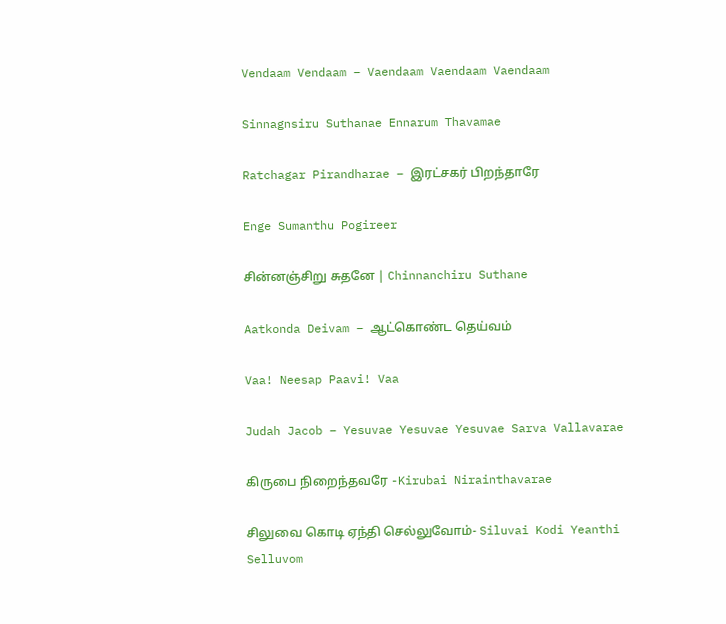Vendaam Vendaam – Vaendaam Vaendaam Vaendaam

Sinnagnsiru Suthanae Ennarum Thavamae

Ratchagar Pirandharae – இரட்சகர் பிறந்தாரே

Enge Sumanthu Pogireer

சின்னஞ்சிறு சுதனே | Chinnanchiru Suthane

Aatkonda Deivam – ஆட்கொண்ட தெய்வம்

Vaa! Neesap Paavi! Vaa

Judah Jacob – Yesuvae Yesuvae Yesuvae Sarva Vallavarae

கிருபை நிறைந்தவரே -Kirubai Nirainthavarae

சிலுவை கொடி ஏந்தி செல்லுவோம்- Siluvai Kodi Yeanthi Selluvom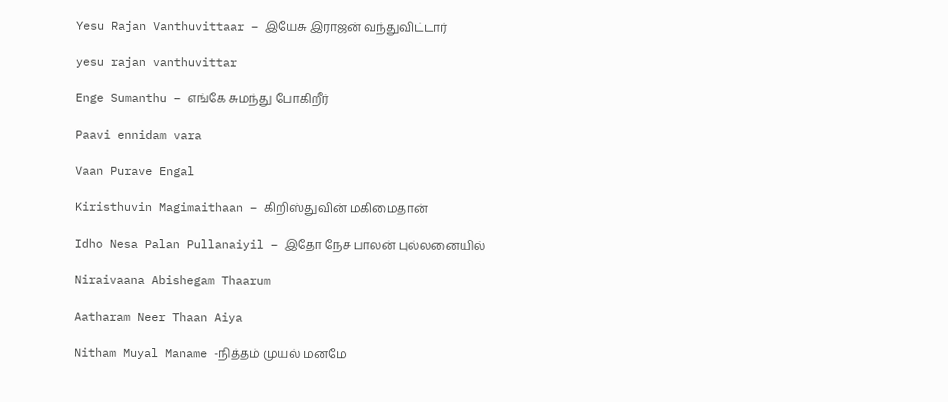Yesu Rajan Vanthuvittaar – இயேசு இராஜன் வந்துவிட்டார்

yesu rajan vanthuvittar

Enge Sumanthu – எங்கே சுமந்து போகிறீர்

Paavi ennidam vara

Vaan Purave Engal

Kiristhuvin Magimaithaan – கிறிஸ்துவின் மகிமைதான்

Idho Nesa Palan Pullanaiyil – இதோ நேச பாலன் புல்லனையில்

Niraivaana Abishegam Thaarum

Aatharam Neer Thaan Aiya

Nitham Muyal Maname -நித்தம் முயல் மனமே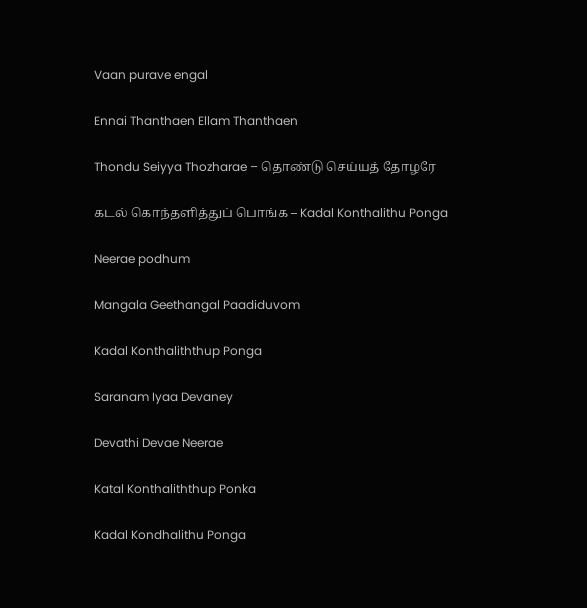Vaan purave engal

Ennai Thanthaen Ellam Thanthaen

Thondu Seiyya Thozharae – தொண்டு செய்யத் தோழரே

கடல் கொந்தளித்துப் பொங்க – Kadal Konthalithu Ponga

Neerae podhum

Mangala Geethangal Paadiduvom

Kadal Konthaliththup Ponga

Saranam Iyaa Devaney

Devathi Devae Neerae

Katal Konthaliththup Ponka

Kadal Kondhalithu Ponga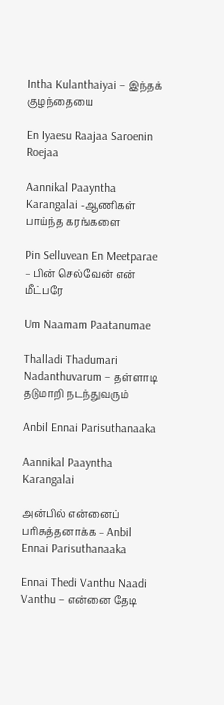Intha Kulanthaiyai – இந்தக் குழந்தையை

En Iyaesu Raajaa Saroenin Roejaa

Aannikal Paayntha Karangalai -ஆணிகள் பாய்ந்த கரங்களை

Pin Selluvean En Meetparae – பின் செல்வேன் என் மீட்பரே

Um Naamam Paatanumae

Thalladi Thadumari Nadanthuvarum – தள்ளாடி தடுமாறி நடந்துவரும்

Anbil Ennai Parisuthanaaka

Aannikal Paayntha Karangalai

அன்பில் என்னைப் பரிசுத்தனாக்க – Anbil Ennai Parisuthanaaka

Ennai Thedi Vanthu Naadi Vanthu – என்னை தேடி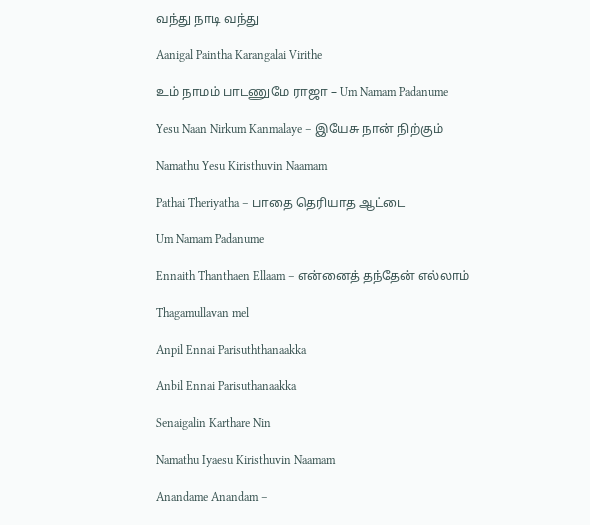வந்து நாடி வந்து

Aanigal Paintha Karangalai Virithe

உம் நாமம் பாடணுமே ராஜா – Um Namam Padanume

Yesu Naan Nirkum Kanmalaye – இயேசு நான் நிற்கும்

Namathu Yesu Kiristhuvin Naamam

Pathai Theriyatha – பாதை தெரியாத ஆட்டை

Um Namam Padanume

Ennaith Thanthaen Ellaam – என்னைத் தந்தேன் எல்லாம்

Thagamullavan mel

Anpil Ennai Parisuththanaakka

Anbil Ennai Parisuthanaakka

Senaigalin Karthare Nin

Namathu Iyaesu Kiristhuvin Naamam

Anandame Anandam –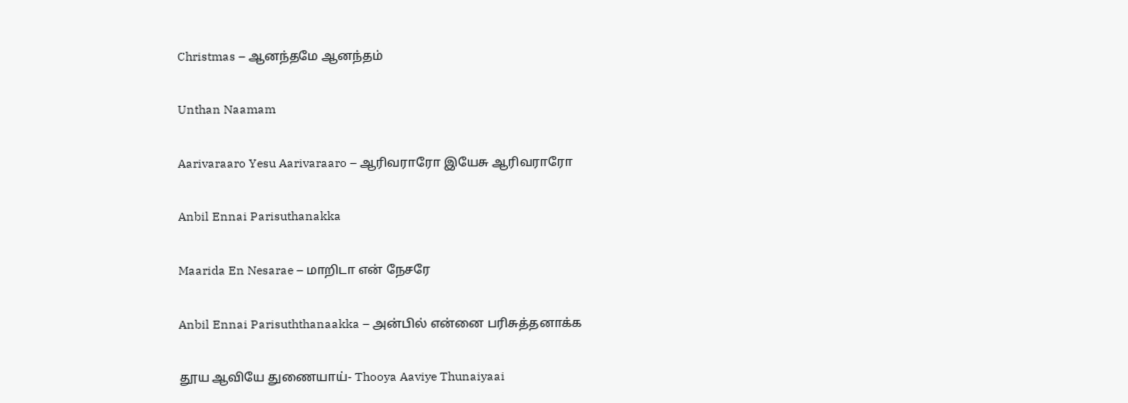Christmas – ஆனந்தமே ஆனந்தம்

Unthan Naamam

Aarivaraaro Yesu Aarivaraaro – ஆரிவராரோ இயேசு ஆரிவராரோ

Anbil Ennai Parisuthanakka

Maarida En Nesarae – மாறிடா என் நேசரே

Anbil Ennai Parisuththanaakka – அன்பில் என்னை பரிசுத்தனாக்க

தூய ஆவியே துணையாய்- Thooya Aaviye Thunaiyaai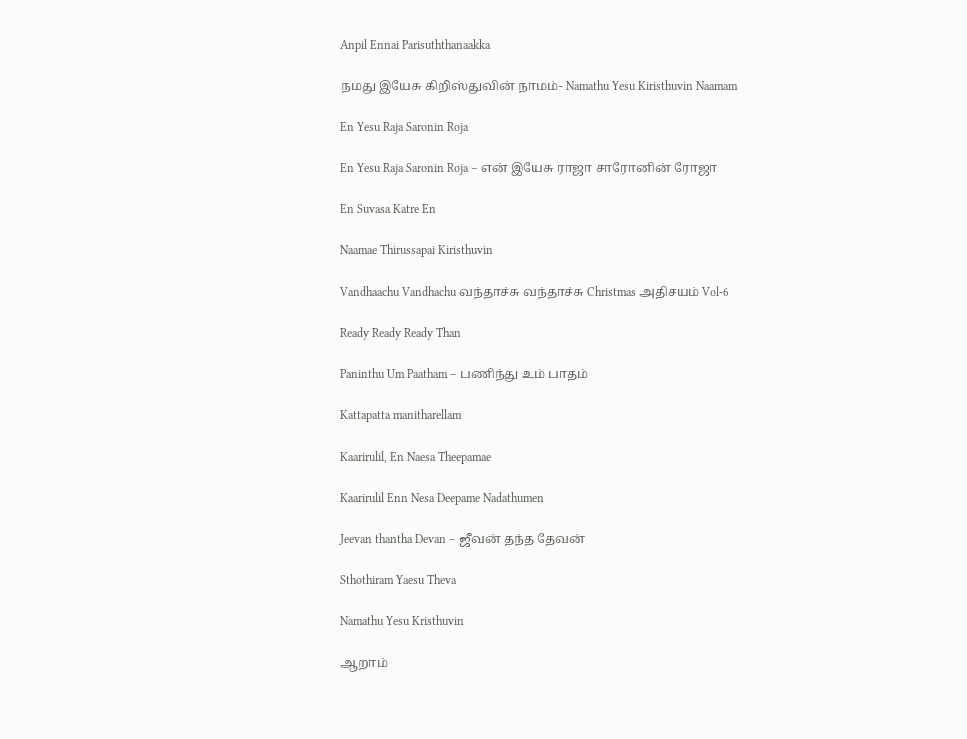Anpil Ennai Parisuththanaakka

நமது இயேசு கிறிஸ்துவின் நாமம்- Namathu Yesu Kiristhuvin Naamam

En Yesu Raja Saronin Roja

En Yesu Raja Saronin Roja – என் இயேசு ராஜா சாரோனின் ரோஜா

En Suvasa Katre En

Naamae Thirussapai Kiristhuvin

Vandhaachu Vandhachu வந்தாச்சு வந்தாச்சு Christmas அதிசயம் Vol-6

Ready Ready Ready Than

Paninthu Um Paatham – பணிந்து உம் பாதம்

Kattapatta manitharellam

Kaarirulil, En Naesa Theepamae

Kaarirulil Enn Nesa Deepame Nadathumen

Jeevan thantha Devan – ஜீவன் தந்த தேவன்

Sthothiram Yaesu Theva

Namathu Yesu Kristhuvin

ஆறாம்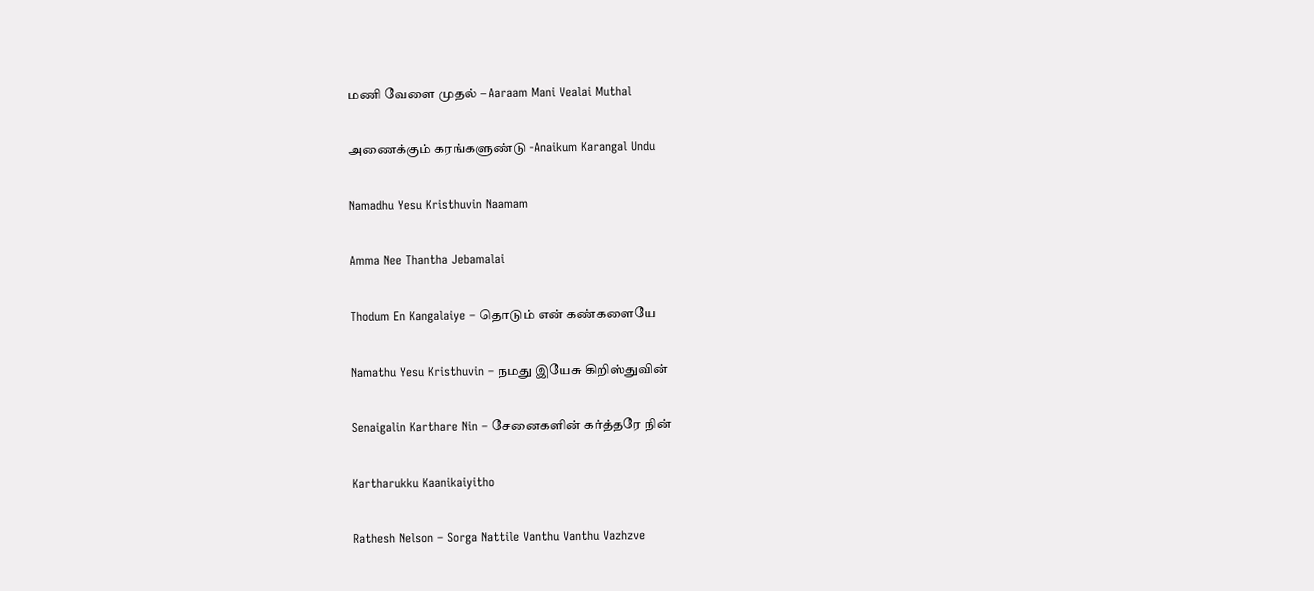மணி வேளை முதல் – Aaraam Mani Vealai Muthal

அணைக்கும் கரங்களுண்டு -Anaikum Karangal Undu

Namadhu Yesu Kristhuvin Naamam

Amma Nee Thantha Jebamalai

Thodum En Kangalaiye – தொடும் என் கண்களையே

Namathu Yesu Kristhuvin – நமது இயேசு கிறிஸ்துவின்

Senaigalin Karthare Nin – சேனைகளின் கர்த்தரே நின்

Kartharukku Kaanikaiyitho

Rathesh Nelson – Sorga Nattile Vanthu Vanthu Vazhzve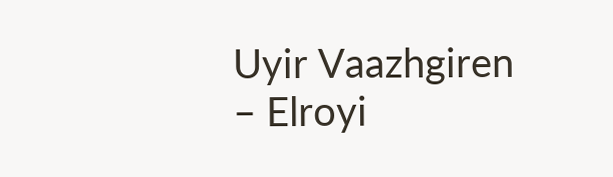Uyir Vaazhgiren – Elroyi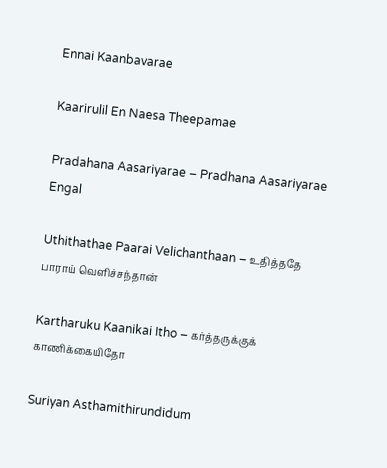Ennai Kaanbavarae

Kaarirulil En Naesa Theepamae

Pradahana Aasariyarae – Pradhana Aasariyarae Engal

Uthithathae Paarai Velichanthaan – உதித்ததே பாராய் வெளிச்சந்தான்

Kartharuku Kaanikai Itho – கர்த்தருக்குக் காணிக்கையிதோ

Suriyan Asthamithirundidum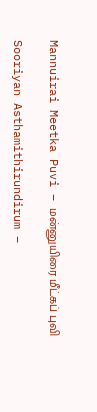Mannuirai Meetka Puvi – மன்னுயிரை மீட்கப் புவி

Sooriyan Asthamithirundirum –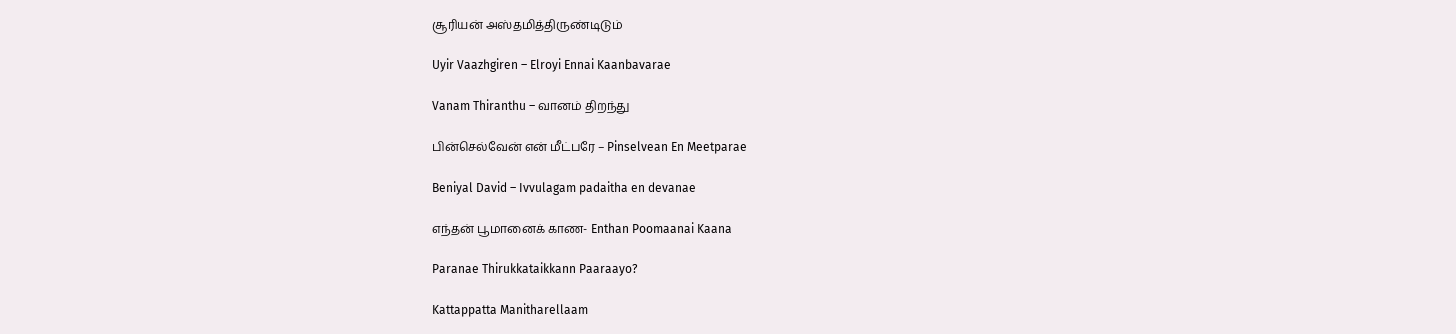சூரியன் அஸ்தமித்திருண்டிடும்

Uyir Vaazhgiren – Elroyi Ennai Kaanbavarae

Vanam Thiranthu – வானம் திறந்து

பின்செல்வேன் என் மீட்பரே – Pinselvean En Meetparae

Beniyal David – Ivvulagam padaitha en devanae

எந்தன் பூமானைக் காண- Enthan Poomaanai Kaana

Paranae Thirukkataikkann Paaraayo?

Kattappatta Manitharellaam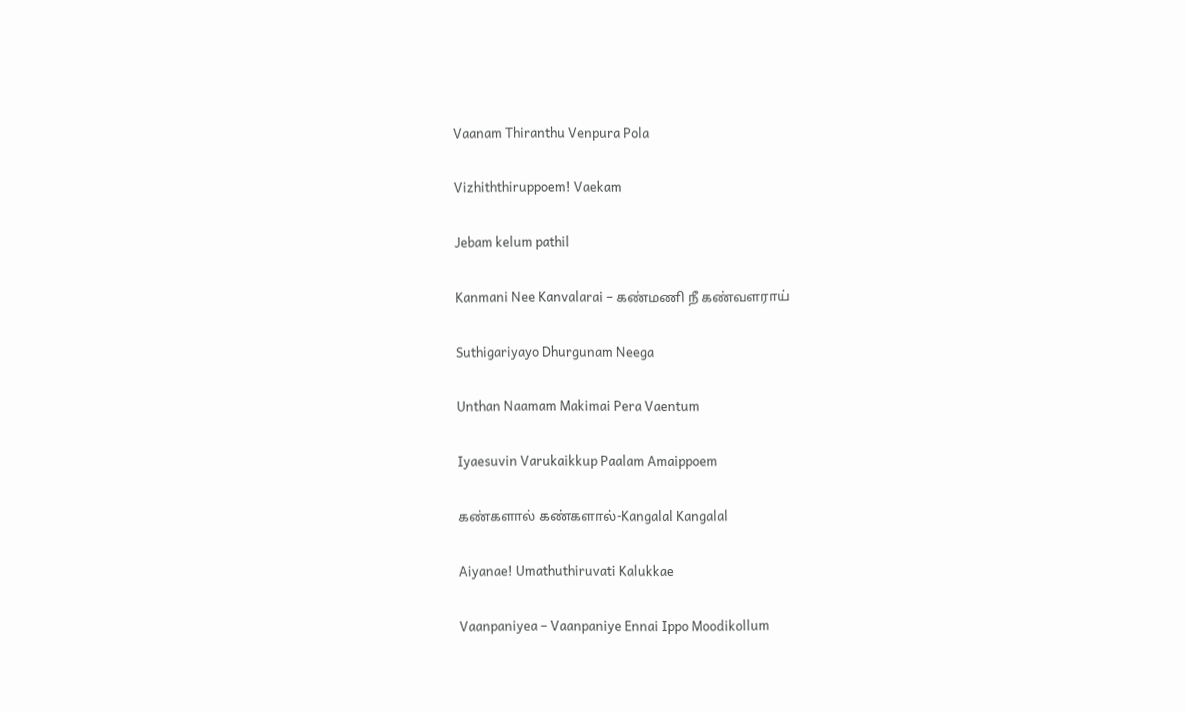Vaanam Thiranthu Venpura Pola

Vizhiththiruppoem! Vaekam

Jebam kelum pathil

Kanmani Nee Kanvalarai – கண்மணி நீ கண்வளராய்

Suthigariyayo Dhurgunam Neega

Unthan Naamam Makimai Pera Vaentum

Iyaesuvin Varukaikkup Paalam Amaippoem

கண்களால் கண்களால்-Kangalal Kangalal

Aiyanae! Umathuthiruvati Kalukkae

Vaanpaniyea – Vaanpaniye Ennai Ippo Moodikollum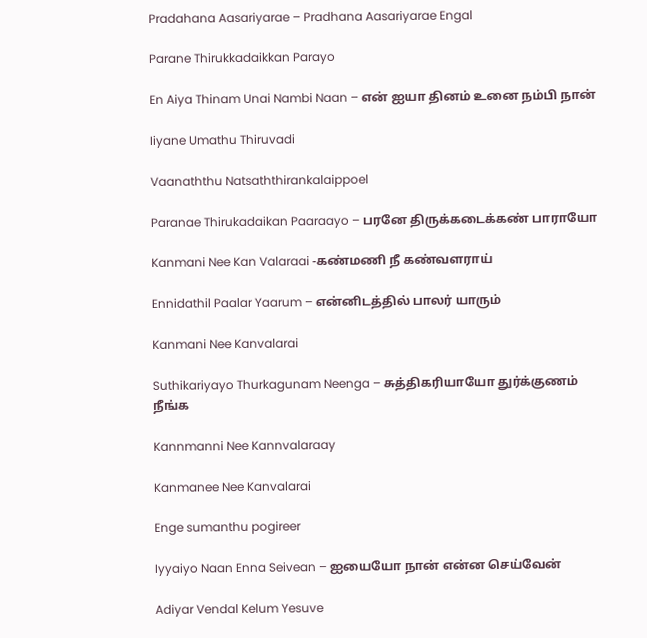Pradahana Aasariyarae – Pradhana Aasariyarae Engal

Parane Thirukkadaikkan Parayo

En Aiya Thinam Unai Nambi Naan – என் ஐயா தினம் உனை நம்பி நான்

Iiyane Umathu Thiruvadi

Vaanaththu Natsaththirankalaippoel

Paranae Thirukadaikan Paaraayo – பரனே திருக்கடைக்கண் பாராயோ

Kanmani Nee Kan Valaraai -கண்மணி நீ கண்வளராய்

Ennidathil Paalar Yaarum – என்னிடத்தில் பாலர் யாரும்

Kanmani Nee Kanvalarai

Suthikariyayo Thurkagunam Neenga – சுத்திகரியாயோ துர்க்குணம் நீங்க

Kannmanni Nee Kannvalaraay

Kanmanee Nee Kanvalarai

Enge sumanthu pogireer

Iyyaiyo Naan Enna Seivean – ஐயையோ நான் என்ன செய்வேன்

Adiyar Vendal Kelum Yesuve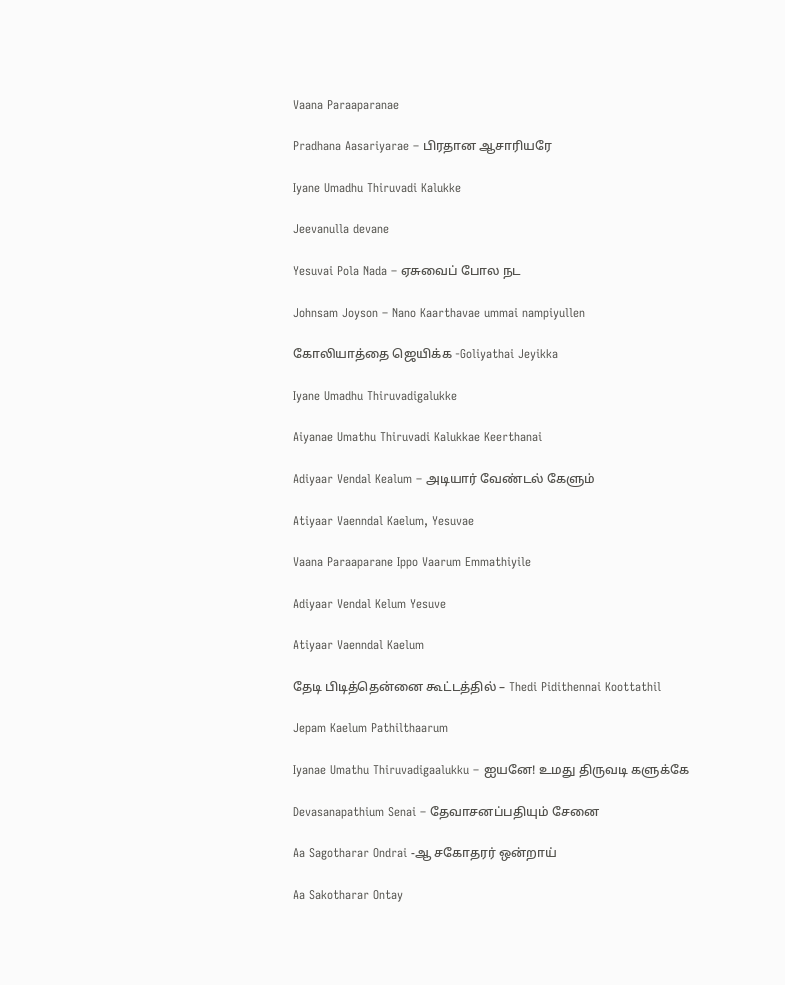Vaana Paraaparanae

Pradhana Aasariyarae – பிரதான ஆசாரியரே

Iyane Umadhu Thiruvadi Kalukke

Jeevanulla devane

Yesuvai Pola Nada – ஏசுவைப் போல நட

Johnsam Joyson – Nano Kaarthavae ummai nampiyullen

கோலியாத்தை ஜெயிக்க -Goliyathai Jeyikka

Iyane Umadhu Thiruvadigalukke

Aiyanae Umathu Thiruvadi Kalukkae Keerthanai

Adiyaar Vendal Kealum – அடியார் வேண்டல் கேளும்

Atiyaar Vaenndal Kaelum, Yesuvae

Vaana Paraaparane Ippo Vaarum Emmathiyile

Adiyaar Vendal Kelum Yesuve

Atiyaar Vaenndal Kaelum

தேடி பிடித்தென்னை கூட்டத்தில் – Thedi Pidithennai Koottathil

Jepam Kaelum Pathilthaarum

Iyanae Umathu Thiruvadigaalukku – ஐயனே! உமது திருவடி களுக்கே

Devasanapathium Senai – தேவாசனப்பதியும் சேனை

Aa Sagotharar Ondrai -ஆ சகோதரர் ஒன்றாய்

Aa Sakotharar Ontay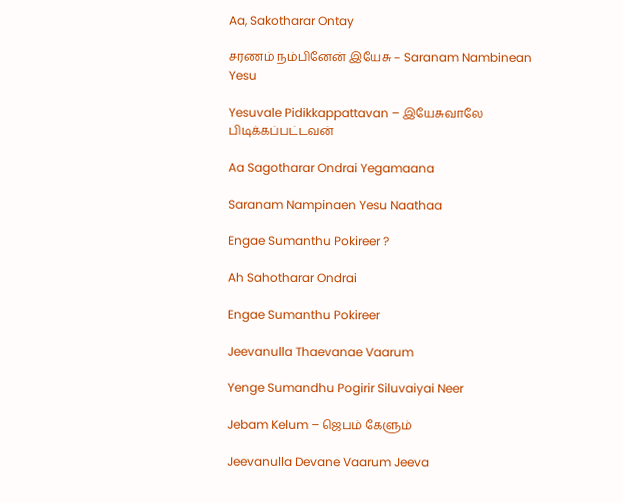Aa, Sakotharar Ontay

சரணம் நம்பினேன் இயேசு – Saranam Nambinean Yesu

Yesuvale Pidikkappattavan – இயேசுவாலே பிடிக்கப்பட்டவன்

Aa Sagotharar Ondrai Yegamaana

Saranam Nampinaen Yesu Naathaa

Engae Sumanthu Pokireer ?

Ah Sahotharar Ondrai

Engae Sumanthu Pokireer

Jeevanulla Thaevanae Vaarum

Yenge Sumandhu Pogirir Siluvaiyai Neer

Jebam Kelum – ஜெபம் கேளும்

Jeevanulla Devane Vaarum Jeeva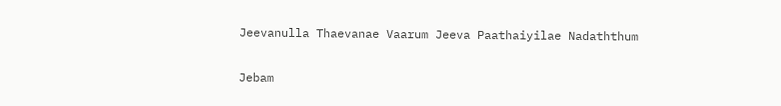Jeevanulla Thaevanae Vaarum Jeeva Paathaiyilae Nadaththum

Jebam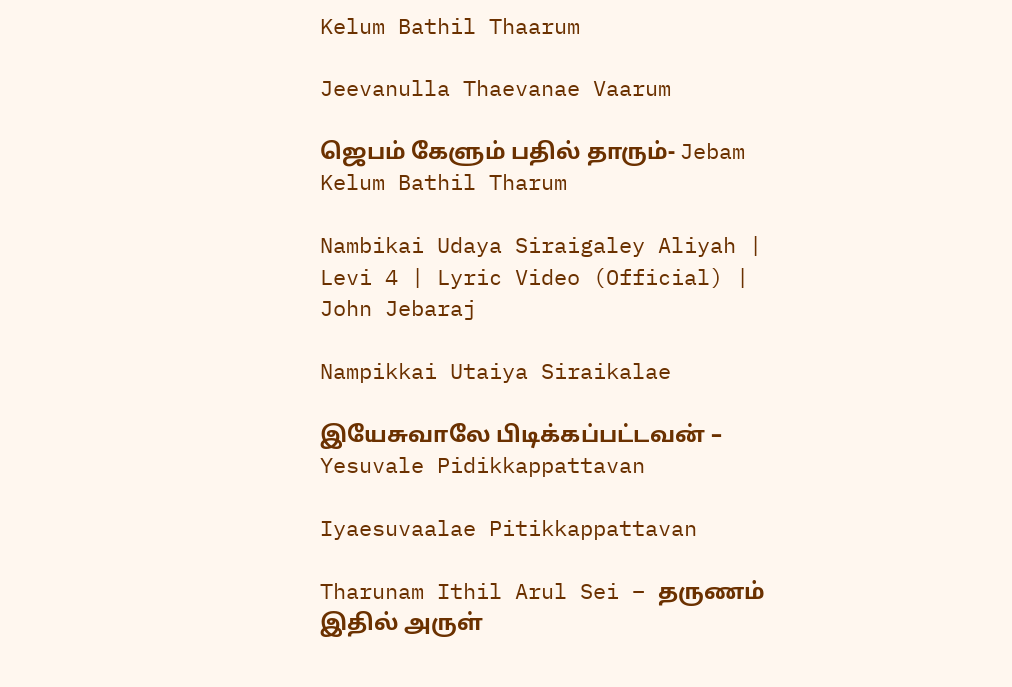Kelum Bathil Thaarum

Jeevanulla Thaevanae Vaarum

ஜெபம் கேளும் பதில் தாரும்- Jebam Kelum Bathil Tharum

Nambikai Udaya Siraigaley Aliyah | Levi 4 | Lyric Video (Official) | John Jebaraj

Nampikkai Utaiya Siraikalae

இயேசுவாலே பிடிக்கப்பட்டவன் – Yesuvale Pidikkappattavan

Iyaesuvaalae Pitikkappattavan

Tharunam Ithil Arul Sei – தருணம் இதில் அருள்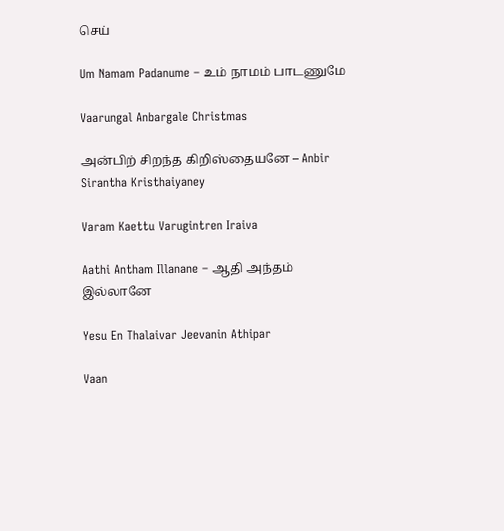செய்

Um Namam Padanume – உம் நாமம் பாடணுமே

Vaarungal Anbargale Christmas

அன்பிற் சிறந்த கிறிஸ்தையனே – Anbir Sirantha Kristhaiyaney

Varam Kaettu Varugintren Iraiva

Aathi Antham Illanane – ஆதி அந்தம் இல்லானே

Yesu En Thalaivar Jeevanin Athipar

Vaan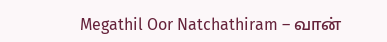Megathil Oor Natchathiram – வான்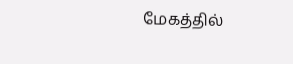மேகத்தில்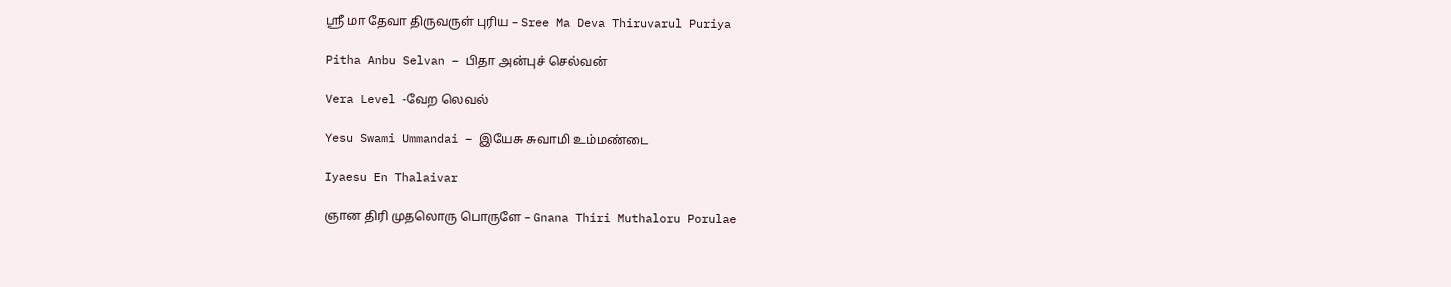ஸ்ரீ மா தேவா திருவருள் புரிய – Sree Ma Deva Thiruvarul Puriya

Pitha Anbu Selvan – பிதா அன்புச் செல்வன்

Vera Level -வேற லெவல்

Yesu Swami Ummandai – இயேசு சுவாமி உம்மண்டை

Iyaesu En Thalaivar

ஞான திரி முதலொரு பொருளே – Gnana Thiri Muthaloru Porulae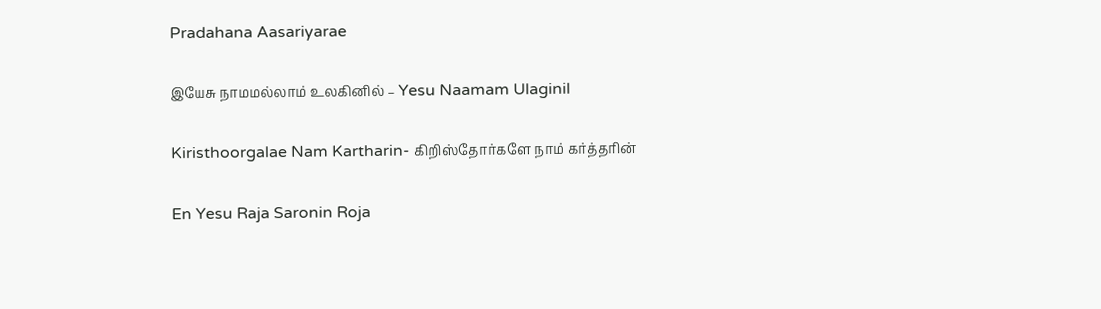Pradahana Aasariyarae

இயேசு நாமமல்லாம் உலகினில் – Yesu Naamam Ulaginil

Kiristhoorgalae Nam Kartharin- கிறிஸ்தோர்களே நாம் கர்த்தரின்

En Yesu Raja Saronin Roja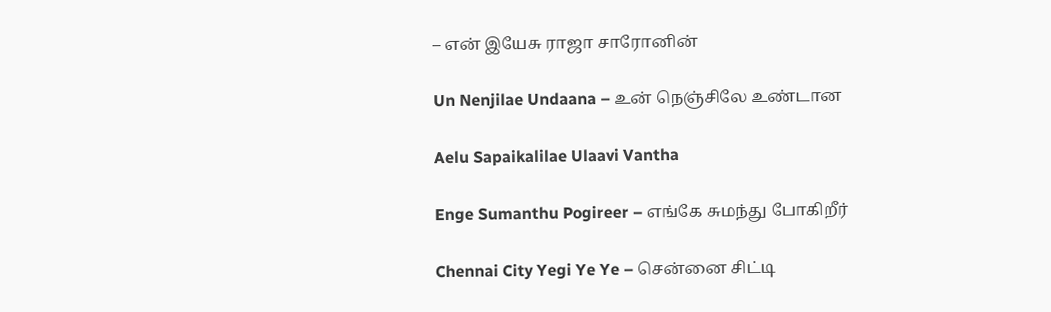– என் இயேசு ராஜா சாரோனின்

Un Nenjilae Undaana – உன் நெஞ்சிலே உண்டான

Aelu Sapaikalilae Ulaavi Vantha

Enge Sumanthu Pogireer – எங்கே சுமந்து போகிறீர்

Chennai City Yegi Ye Ye – சென்னை சிட்டி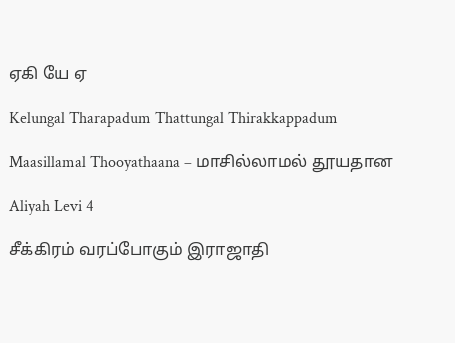ஏகி யே ஏ

Kelungal Tharapadum Thattungal Thirakkappadum

Maasillamal Thooyathaana – மாசில்லாமல் தூயதான

Aliyah Levi 4

சீக்கிரம் வரப்போகும் இராஜாதி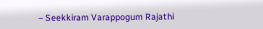– Seekkiram Varappogum Rajathi